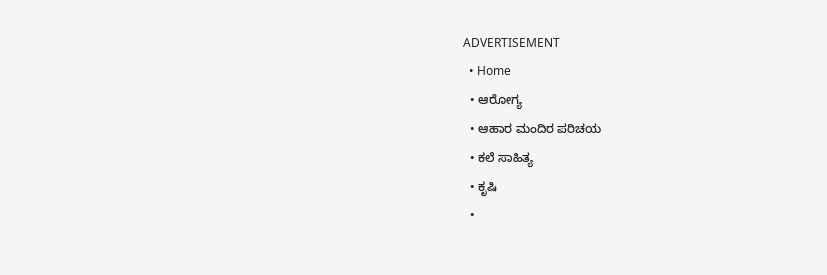ADVERTISEMENT
  • Home
  • ಆರೋಗ್ಯ
  • ಆಹಾರ ಮಂದಿರ ಪರಿಚಯ
  • ಕಲೆ ಸಾಹಿತ್ಯ
  • ಕೃಷಿ
  •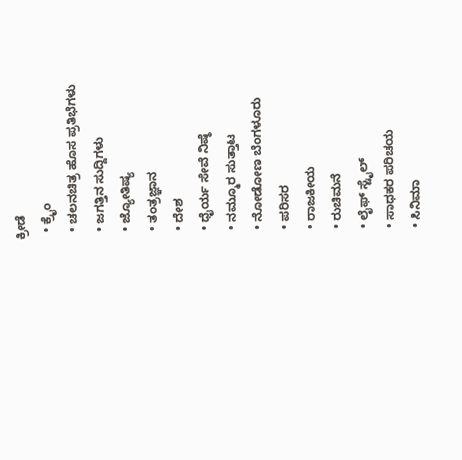ಕ್ರೀಡೆ
  • ಕ್ರೈಂ
  • ಚಲನಚಿತ್ರ ಹೊಸ ಪ್ರತಿಭೆಗಳು
  • ಜಗತ್ತಿನ ಸುದ್ದಿಗಳು
  • ಜ್ಯೋತಿಷ್ಯ
  • ತಂತ್ರಜ್ಞಾನ
  • ದೇಶ
  • ಧೈರ್ಯ ಸೇವೆ ನಿಷ್ಠೆ
  • ನಮ್ಮೂರ ಸುತ್ತಾಟ
  • ನೋಡೋಣ ಬೆಂಗಳೂರು
  • ಪರಿಸರ
  • ರಾಜಕೀಯ
  • ರುಚಿಮನೆ
  • ಲೈಫ್ ಸ್ಟೈಲ್
  • ಸಾಧಕರ ಪರಿಚಯ
  • ಸಿನಿಮಾ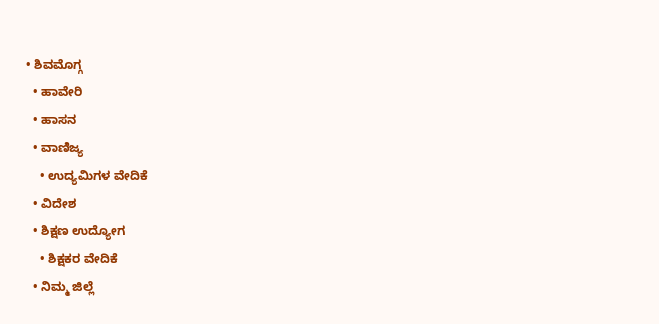• ಶಿವಮೊಗ್ಗ
  • ಹಾವೇರಿ
  • ಹಾಸನ
  • ವಾಣಿಜ್ಯ
    • ಉದ್ಯಮಿಗಳ ವೇದಿಕೆ
  • ವಿದೇಶ
  • ಶಿಕ್ಷಣ ಉದ್ಯೋಗ
    • ಶಿಕ್ಷಕರ ವೇದಿಕೆ
  • ನಿಮ್ಮ ಜಿಲ್ಲೆ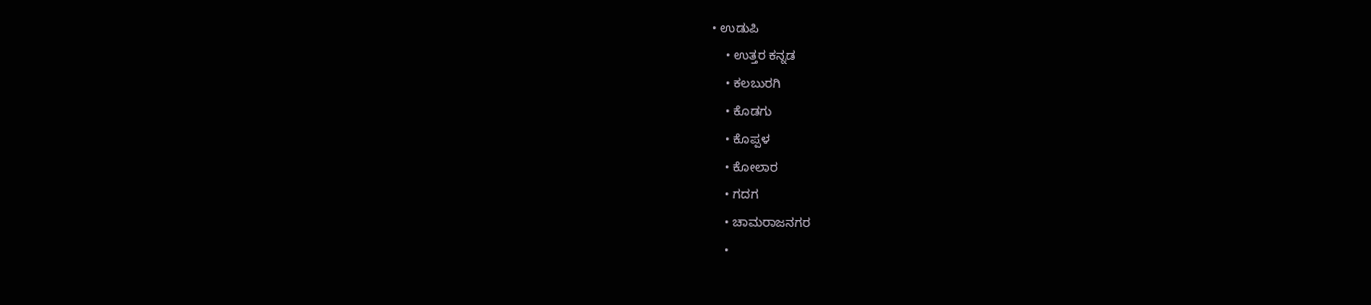• ಉಡುಪಿ
    • ಉತ್ತರ ಕನ್ನಡ
    • ಕಲಬುರಗಿ
    • ಕೊಡಗು
    • ಕೊಪ್ಪಳ
    • ಕೋಲಾರ
    • ಗದಗ
    • ಚಾಮರಾಜನಗರ
    •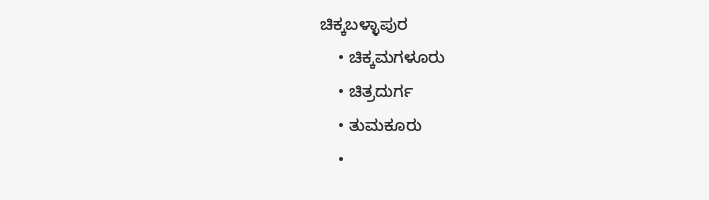ಚಿಕ್ಕಬಳ್ಳಾಪುರ
    • ಚಿಕ್ಕಮಗಳೂರು
    • ಚಿತ್ರದುರ್ಗ
    • ತುಮಕೂರು
    •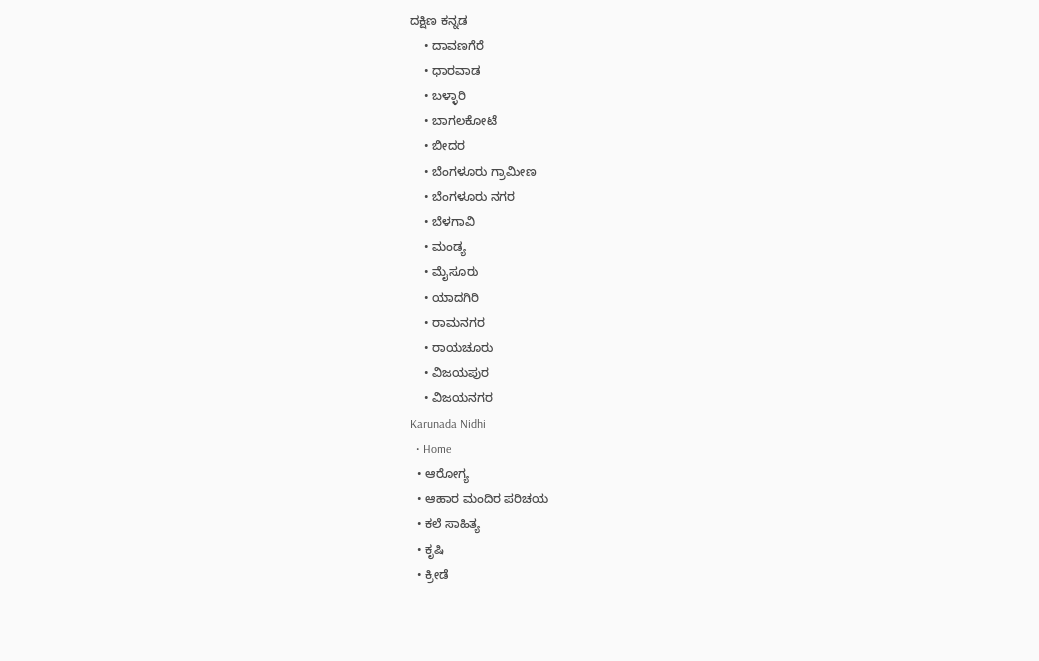ದಕ್ಷಿಣ ಕನ್ನಡ
    • ದಾವಣಗೆರೆ
    • ಧಾರವಾಡ
    • ಬಳ್ಳಾರಿ
    • ಬಾಗಲಕೋಟೆ
    • ಬೀದರ
    • ಬೆಂಗಳೂರು ಗ್ರಾಮೀಣ
    • ಬೆಂಗಳೂರು ನಗರ
    • ಬೆಳಗಾವಿ
    • ಮಂಡ್ಯ
    • ಮೈಸೂರು
    • ಯಾದಗಿರಿ
    • ರಾಮನಗರ
    • ರಾಯಚೂರು
    • ವಿಜಯಪುರ
    • ವಿಜಯನಗರ
Karunada Nidhi
  • Home
  • ಆರೋಗ್ಯ
  • ಆಹಾರ ಮಂದಿರ ಪರಿಚಯ
  • ಕಲೆ ಸಾಹಿತ್ಯ
  • ಕೃಷಿ
  • ಕ್ರೀಡೆ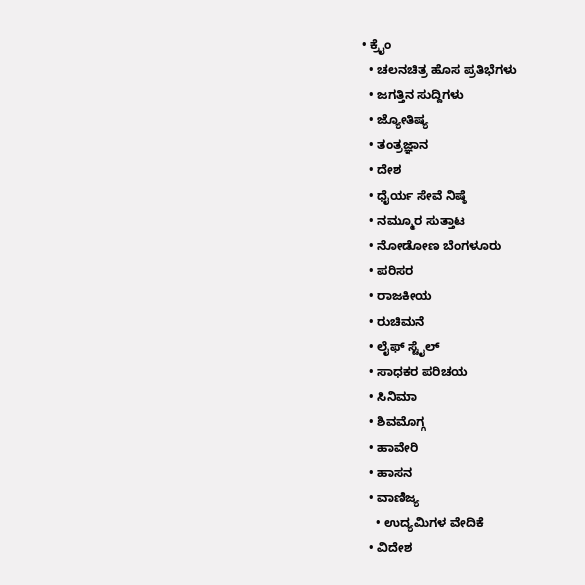• ಕ್ರೈಂ
  • ಚಲನಚಿತ್ರ ಹೊಸ ಪ್ರತಿಭೆಗಳು
  • ಜಗತ್ತಿನ ಸುದ್ದಿಗಳು
  • ಜ್ಯೋತಿಷ್ಯ
  • ತಂತ್ರಜ್ಞಾನ
  • ದೇಶ
  • ಧೈರ್ಯ ಸೇವೆ ನಿಷ್ಠೆ
  • ನಮ್ಮೂರ ಸುತ್ತಾಟ
  • ನೋಡೋಣ ಬೆಂಗಳೂರು
  • ಪರಿಸರ
  • ರಾಜಕೀಯ
  • ರುಚಿಮನೆ
  • ಲೈಫ್ ಸ್ಟೈಲ್
  • ಸಾಧಕರ ಪರಿಚಯ
  • ಸಿನಿಮಾ
  • ಶಿವಮೊಗ್ಗ
  • ಹಾವೇರಿ
  • ಹಾಸನ
  • ವಾಣಿಜ್ಯ
    • ಉದ್ಯಮಿಗಳ ವೇದಿಕೆ
  • ವಿದೇಶ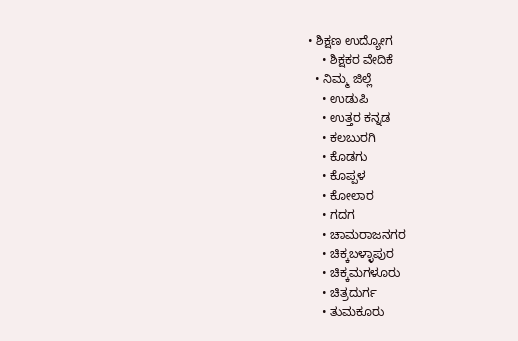• ಶಿಕ್ಷಣ ಉದ್ಯೋಗ
    • ಶಿಕ್ಷಕರ ವೇದಿಕೆ
  • ನಿಮ್ಮ ಜಿಲ್ಲೆ
    • ಉಡುಪಿ
    • ಉತ್ತರ ಕನ್ನಡ
    • ಕಲಬುರಗಿ
    • ಕೊಡಗು
    • ಕೊಪ್ಪಳ
    • ಕೋಲಾರ
    • ಗದಗ
    • ಚಾಮರಾಜನಗರ
    • ಚಿಕ್ಕಬಳ್ಳಾಪುರ
    • ಚಿಕ್ಕಮಗಳೂರು
    • ಚಿತ್ರದುರ್ಗ
    • ತುಮಕೂರು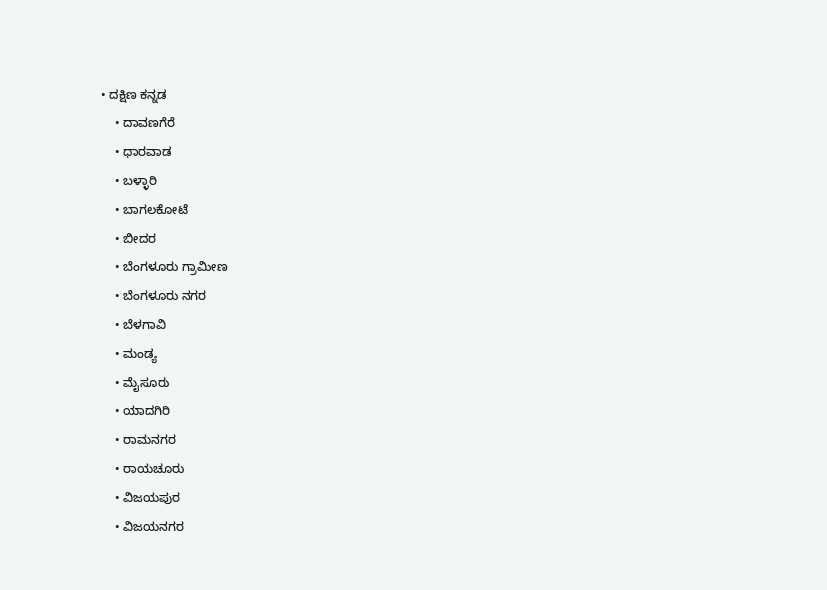• ದಕ್ಷಿಣ ಕನ್ನಡ
    • ದಾವಣಗೆರೆ
    • ಧಾರವಾಡ
    • ಬಳ್ಳಾರಿ
    • ಬಾಗಲಕೋಟೆ
    • ಬೀದರ
    • ಬೆಂಗಳೂರು ಗ್ರಾಮೀಣ
    • ಬೆಂಗಳೂರು ನಗರ
    • ಬೆಳಗಾವಿ
    • ಮಂಡ್ಯ
    • ಮೈಸೂರು
    • ಯಾದಗಿರಿ
    • ರಾಮನಗರ
    • ರಾಯಚೂರು
    • ವಿಜಯಪುರ
    • ವಿಜಯನಗರ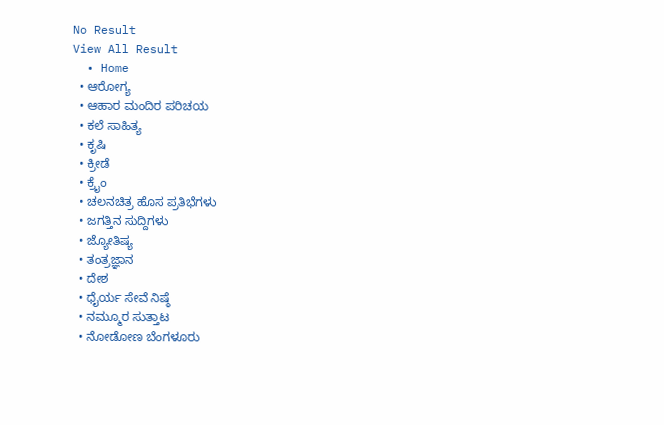No Result
View All Result
  • Home
  • ಆರೋಗ್ಯ
  • ಆಹಾರ ಮಂದಿರ ಪರಿಚಯ
  • ಕಲೆ ಸಾಹಿತ್ಯ
  • ಕೃಷಿ
  • ಕ್ರೀಡೆ
  • ಕ್ರೈಂ
  • ಚಲನಚಿತ್ರ ಹೊಸ ಪ್ರತಿಭೆಗಳು
  • ಜಗತ್ತಿನ ಸುದ್ದಿಗಳು
  • ಜ್ಯೋತಿಷ್ಯ
  • ತಂತ್ರಜ್ಞಾನ
  • ದೇಶ
  • ಧೈರ್ಯ ಸೇವೆ ನಿಷ್ಠೆ
  • ನಮ್ಮೂರ ಸುತ್ತಾಟ
  • ನೋಡೋಣ ಬೆಂಗಳೂರು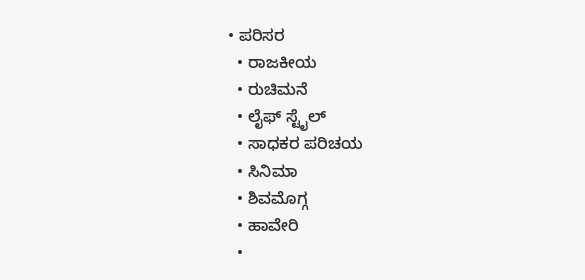• ಪರಿಸರ
  • ರಾಜಕೀಯ
  • ರುಚಿಮನೆ
  • ಲೈಫ್ ಸ್ಟೈಲ್
  • ಸಾಧಕರ ಪರಿಚಯ
  • ಸಿನಿಮಾ
  • ಶಿವಮೊಗ್ಗ
  • ಹಾವೇರಿ
  •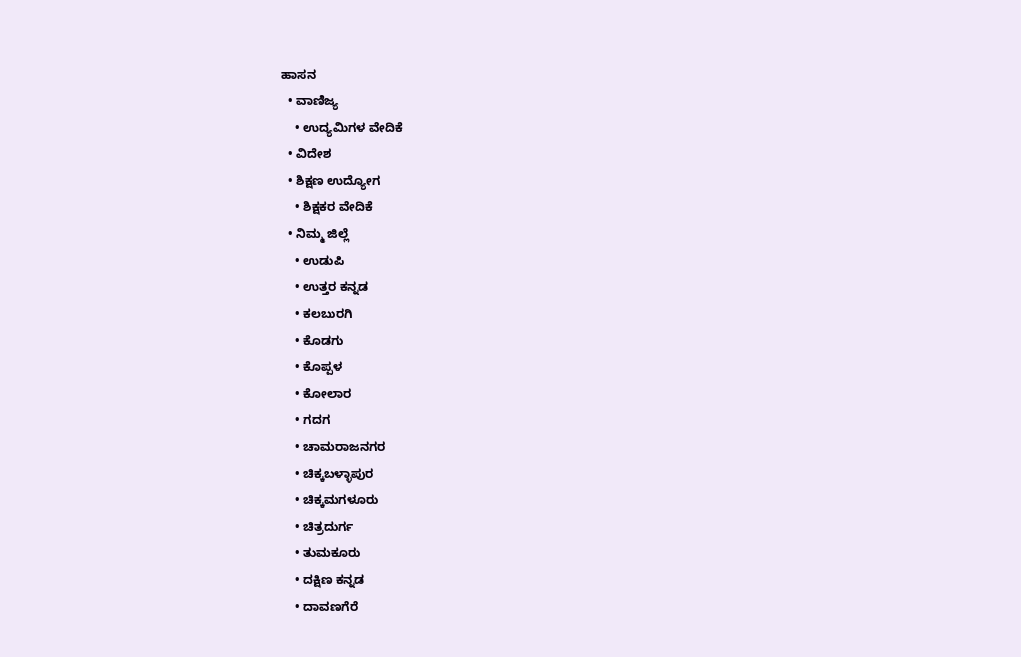ಹಾಸನ
  • ವಾಣಿಜ್ಯ
    • ಉದ್ಯಮಿಗಳ ವೇದಿಕೆ
  • ವಿದೇಶ
  • ಶಿಕ್ಷಣ ಉದ್ಯೋಗ
    • ಶಿಕ್ಷಕರ ವೇದಿಕೆ
  • ನಿಮ್ಮ ಜಿಲ್ಲೆ
    • ಉಡುಪಿ
    • ಉತ್ತರ ಕನ್ನಡ
    • ಕಲಬುರಗಿ
    • ಕೊಡಗು
    • ಕೊಪ್ಪಳ
    • ಕೋಲಾರ
    • ಗದಗ
    • ಚಾಮರಾಜನಗರ
    • ಚಿಕ್ಕಬಳ್ಳಾಪುರ
    • ಚಿಕ್ಕಮಗಳೂರು
    • ಚಿತ್ರದುರ್ಗ
    • ತುಮಕೂರು
    • ದಕ್ಷಿಣ ಕನ್ನಡ
    • ದಾವಣಗೆರೆ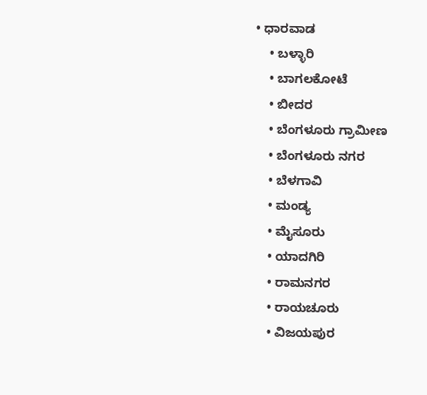• ಧಾರವಾಡ
    • ಬಳ್ಳಾರಿ
    • ಬಾಗಲಕೋಟೆ
    • ಬೀದರ
    • ಬೆಂಗಳೂರು ಗ್ರಾಮೀಣ
    • ಬೆಂಗಳೂರು ನಗರ
    • ಬೆಳಗಾವಿ
    • ಮಂಡ್ಯ
    • ಮೈಸೂರು
    • ಯಾದಗಿರಿ
    • ರಾಮನಗರ
    • ರಾಯಚೂರು
    • ವಿಜಯಪುರ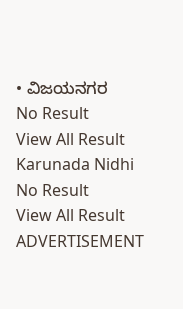• ವಿಜಯನಗರ
No Result
View All Result
Karunada Nidhi
No Result
View All Result
ADVERTISEMENT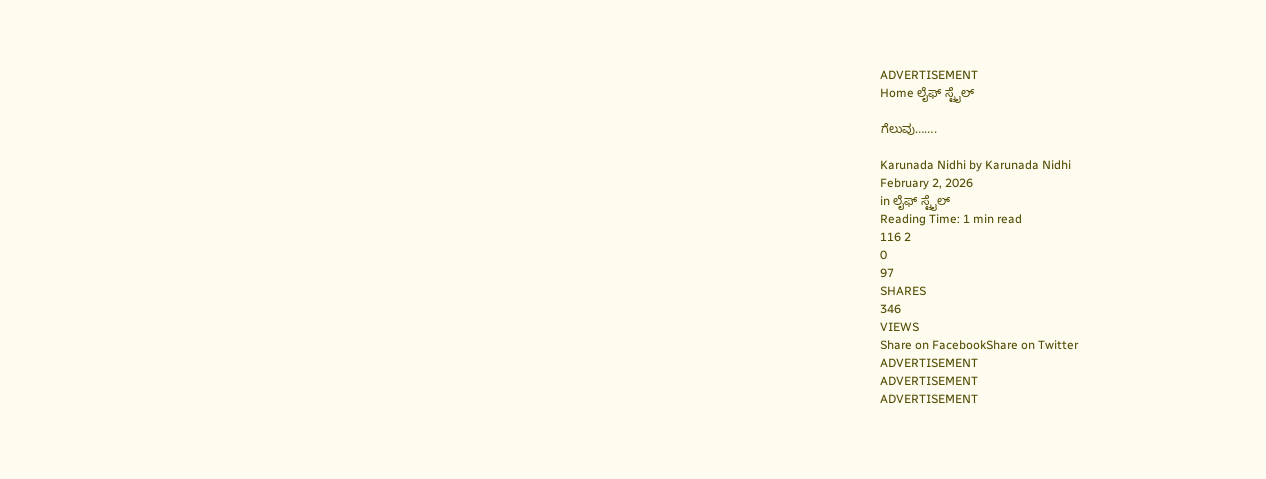ADVERTISEMENT
Home ಲೈಫ್ ಸ್ಟೈಲ್

ಗೆಲುವು…….

Karunada Nidhi by Karunada Nidhi
February 2, 2026
in ಲೈಫ್ ಸ್ಟೈಲ್
Reading Time: 1 min read
116 2
0
97
SHARES
346
VIEWS
Share on FacebookShare on Twitter
ADVERTISEMENT
ADVERTISEMENT
ADVERTISEMENT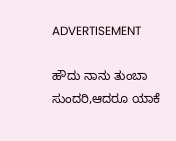ADVERTISEMENT

ಹೌದು ನಾನು ತುಂಬಾ ಸುಂದರಿ,ಆದರೂ ಯಾಕೆ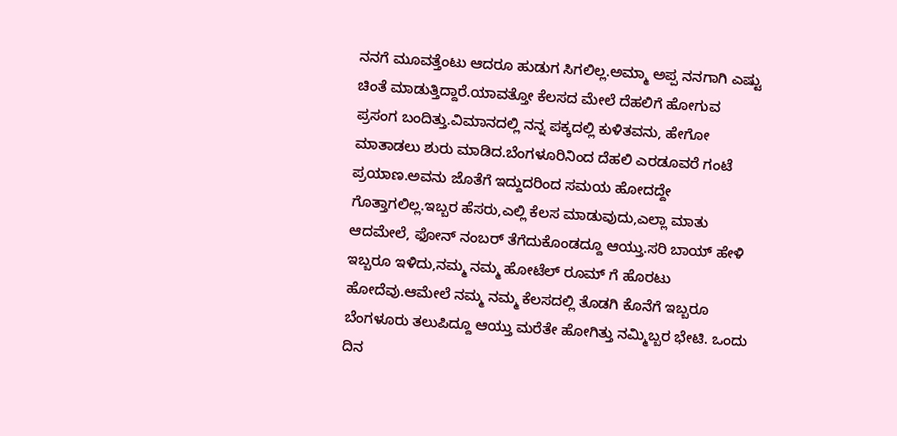ನನಗೆ ಮೂವತ್ತೆಂಟು ಆದರೂ ಹುಡುಗ ಸಿಗಲಿಲ್ಲ.ಅಮ್ಮಾ ಅಪ್ಪ ನನಗಾಗಿ ಎಷ್ಟು ಚಿಂತೆ ಮಾಡುತ್ತಿದ್ದಾರೆ.ಯಾವತ್ತೋ ಕೆಲಸದ ಮೇಲೆ ದೆಹಲಿಗೆ ಹೋಗುವ ಪ್ರಸಂಗ ಬಂದಿತ್ತು.ವಿಮಾನದಲ್ಲಿ ನನ್ನ ಪಕ್ಕದಲ್ಲಿ ಕುಳಿತವನು, ಹೇಗೋ ಮಾತಾಡಲು ಶುರು ಮಾಡಿದ.ಬೆಂಗಳೂರಿನಿಂದ ದೆಹಲಿ ಎರಡೂವರೆ ಗಂಟೆ ಪ್ರಯಾಣ.ಅವನು ಜೊತೆಗೆ ಇದ್ದುದರಿಂದ ಸಮಯ ಹೋದದ್ದೇ ಗೊತ್ತಾಗಲಿಲ್ಲ.ಇಬ್ಬರ ಹೆಸರು,ಎಲ್ಲಿ ಕೆಲಸ ಮಾಡುವುದು,ಎಲ್ಲಾ ಮಾತು ಆದಮೇಲೆ, ಫೋನ್ ನಂಬರ್ ತೆಗೆದುಕೊಂಡದ್ದೂ ಆಯ್ತು.ಸರಿ ಬಾಯ್ ಹೇಳಿ ಇಬ್ಬರೂ ಇಳಿದು,ನಮ್ಮ ನಮ್ಮ ಹೋಟೆಲ್ ರೂಮ್ ಗೆ ಹೊರಟು
ಹೋದೆವು.ಆಮೇಲೆ ನಮ್ಮ ನಮ್ಮ ಕೆಲಸದಲ್ಲಿ ತೊಡಗಿ ಕೊನೆಗೆ ಇಬ್ಬರೂ ಬೆಂಗಳೂರು ತಲುಪಿದ್ದೂ ಆಯ್ತು ಮರೆತೇ ಹೋಗಿತ್ತು ನಮ್ಮಿಬ್ಬರ ಭೇಟಿ. ಒಂದು ದಿನ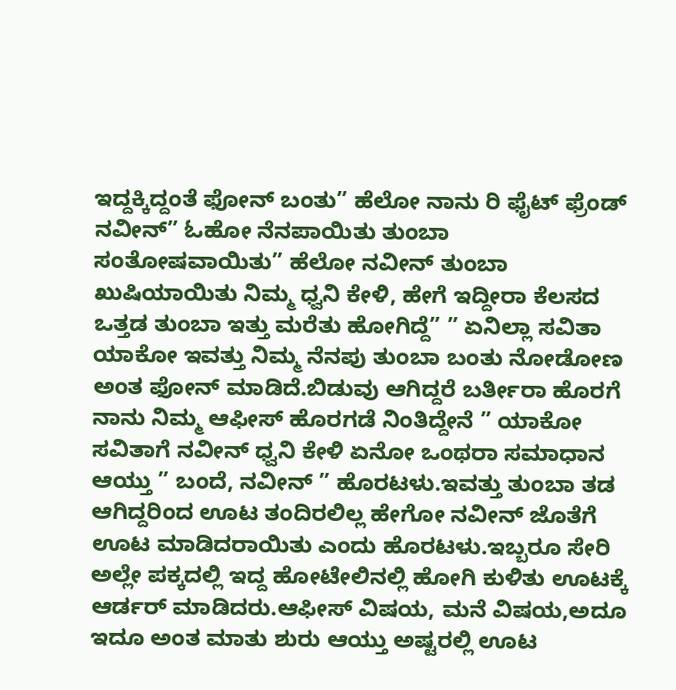ಇದ್ದಕ್ಕಿದ್ದಂತೆ ಫೋನ್ ಬಂತು” ಹೆಲೋ ನಾನು ರಿ ಫೈಟ್ ಫ್ರೆಂಡ್ ನವೀನ್” ಓಹೋ ನೆನಪಾಯಿತು ತುಂಬಾ ಸಂತೋಷವಾಯಿತು” ಹೆಲೋ ನವೀನ್ ತುಂಬಾ ಖುಷಿಯಾಯಿತು ನಿಮ್ಮ ಧ್ವನಿ ಕೇಳಿ, ಹೇಗೆ ಇದ್ದೀರಾ ಕೆಲಸದ ಒತ್ತಡ ತುಂಬಾ ಇತ್ತು ಮರೆತು ಹೋಗಿದ್ದೆ” ” ಏನಿಲ್ಲಾ ಸವಿತಾ ಯಾಕೋ ಇವತ್ತು ನಿಮ್ಮ ನೆನಪು ತುಂಬಾ ಬಂತು ನೋಡೋಣ ಅಂತ ಫೋನ್ ಮಾಡಿದೆ.ಬಿಡುವು ಆಗಿದ್ದರೆ ಬರ್ತೀರಾ ಹೊರಗೆ ನಾನು ನಿಮ್ಮ ಆಫೀಸ್ ಹೊರಗಡೆ ನಿಂತಿದ್ದೇನೆ ” ಯಾಕೋ ಸವಿತಾಗೆ ನವೀನ್ ಧ್ವನಿ ಕೇಳಿ ಏನೋ ಒಂಥರಾ ಸಮಾಧಾನ ಆಯ್ತು ” ಬಂದೆ, ನವೀನ್ ” ಹೊರಟಳು.ಇವತ್ತು ತುಂಬಾ ತಡ ಆಗಿದ್ದರಿಂದ ಊಟ ತಂದಿರಲಿಲ್ಲ ಹೇಗೋ ನವೀನ್ ಜೊತೆಗೆ ಊಟ ಮಾಡಿದರಾಯಿತು ಎಂದು ಹೊರಟಳು.ಇಬ್ಬರೂ ಸೇರಿ ಅಲ್ಲೇ ಪಕ್ಕದಲ್ಲಿ ಇದ್ದ ಹೋಟೇಲಿನಲ್ಲಿ ಹೋಗಿ ಕುಳಿತು ಊಟಕ್ಕೆ ಆರ್ಡರ್ ಮಾಡಿದರು.ಆಫೀಸ್ ವಿಷಯ, ಮನೆ ವಿಷಯ,ಅದೂ ಇದೂ ಅಂತ ಮಾತು ಶುರು ಆಯ್ತು ಅಷ್ಟರಲ್ಲಿ ಊಟ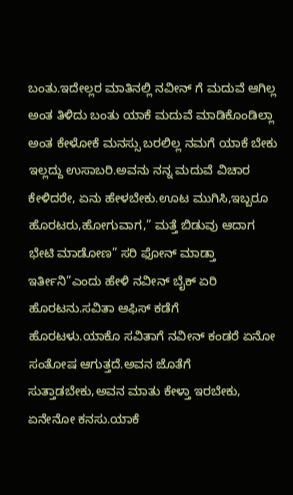ಬಂತು.ಇದೇಲ್ಲರ ಮಾತಿನಲ್ಲಿ ನವೀನ್ ಗೆ ಮದುವೆ ಆಗಿಲ್ಲ ಅಂತ ತಿಳಿದು ಬಂತು ಯಾಕೆ ಮದುವೆ ಮಾಡಿಕೊಂಡಿಲ್ಲಾ ಅಂತ ಕೇಳೋಕೆ ಮನಸ್ಸು ಬರಲಿಲ್ಲ ನಮಗೆ ಯಾಕೆ ಬೇಕು ಇಲ್ಲದ್ದು ಉಸಾಬರಿ.ಅವನು ನನ್ನ ಮದುವೆ ವಿಚಾರ ಕೇಳಿದರೇ, ಏನು ಹೇಳಬೇಕು.ಊಟ ಮುಗಿಸಿ,ಇಬ್ಬರೂ ಹೊರಟರು,ಹೋಗುವಾಗ,” ಮತ್ತೆ ಬಿಡುವು ಆದಾಗ
ಭೇಟಿ ಮಾಡೋಣ” ಸರಿ ಫೋನ್ ಮಾಡ್ತಾ ಇರ್ತೀನಿ”ಎಂದು ಹೇಳಿ ನವೀನ್ ಬೈಕ್ ಏರಿ ಹೊರಟನು.ಸವಿತಾ ಆಫಿಸ್ ಕಡೆಗೆ
ಹೊರಟಳು.ಯಾಕೊ ಸವಿತಾಗೆ ನವೀನ್ ಕಂಡರೆ ಏನೋ ಸಂತೋಷ ಆಗುತ್ತದೆ.ಅವನ ಜೊತೆಗೆ ಸುತ್ತಾಡಬೇಕು,ಅವನ ಮಾತು ಕೇಳ್ತಾ ಇರಬೇಕು, ಏನೇನೋ ಕನಸು.ಯಾಕೆ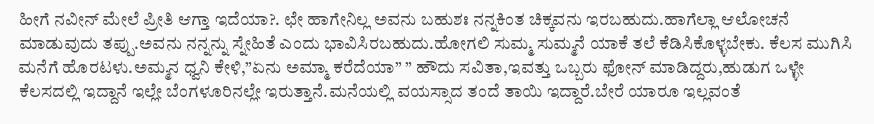ಹೀಗೆ ನವೀನ್ ಮೇಲೆ ಪ್ರೀತಿ ಆಗ್ತಾ ಇದೆಯಾ?. ಛೇ ಹಾಗೇನಿಲ್ಲ ಅವನು ಬಹುಶಃ ನನ್ನಕಿಂತ ಚಿಕ್ಕವನು ಇರಬಹುದು.ಹಾಗೆಲ್ಲಾ ಆಲೋಚನೆ ಮಾಡುವುದು ತಪ್ಪು.ಅವನು ನನ್ನನ್ನು ಸ್ನೇಹಿತೆ ಎಂದು ಭಾವಿಸಿರಬಹುದು.ಹೋಗಲಿ ಸುಮ್ಮ ಸುಮ್ಮನೆ ಯಾಕೆ ತಲೆ ಕೆಡಿಸಿಕೊಳ್ಳಬೇಕು. ಕೆಲಸ ಮುಗಿಸಿ ಮನೆಗೆ ಹೊರಟಳು.ಅಮ್ಮನ ಧ್ವನಿ ಕೇಳಿ,”ಏನು ಅಮ್ಮಾ ಕರೆದೆಯಾ” ” ಹೌದು ಸವಿತಾ,ಇವತ್ತು ಒಬ್ಬರು ಫೋನ್ ಮಾಡಿದ್ದರು,ಹುಡುಗ ಒಳ್ಳೇ ಕೆಲಸದಲ್ಲಿ ಇದ್ದಾನೆ ಇಲ್ಲೇ ಬೆಂಗಳೂರಿನಲ್ಲೇ ಇರುತ್ತಾನೆ.ಮನೆಯಲ್ಲಿ ವಯಸ್ಸಾದ ತಂದೆ ತಾಯಿ ಇದ್ದಾರೆ.ಬೇರೆ ಯಾರೂ ಇಲ್ಲವಂತೆ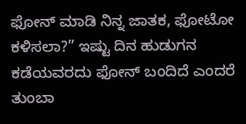ಫೋನ್ ಮಾಡಿ ನಿನ್ನ ಜಾತಕ, ಫೋಟೋ ಕಳಿಸಲಾ?” ಇಷ್ಟು ದಿನ ಹುಡುಗನ ಕಡೆಯವರದು ಫೋನ್ ಬಂದಿದೆ ಎಂದರೆ ತುಂಬಾ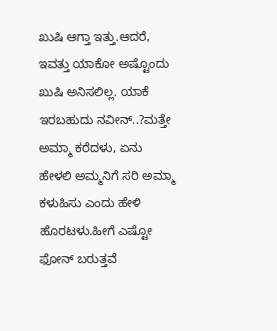ಖುಷಿ ಆಗ್ತಾ ಇತ್ತು.ಆದರೆ, ಇವತ್ತು ಯಾಕೋ ಅಷ್ಟೊಂದು ಖುಷಿ ಅನಿಸಲಿಲ್ಲ. ಯಾಕೆ ಇರಬಹುದು ನವೀನ್..?ಮತ್ತೇ ಅಮ್ಮಾ ಕರೆದಳು, ಏನು ಹೇಳಲಿ ಅಮ್ಮನಿಗೆ ಸರಿ ಅಮ್ಮಾ ಕಳುಹಿಸು ಎಂದು ಹೇಳಿ ಹೊರಟಳು.ಹೀಗೆ ಎಷ್ಟೋ ಫೋನ್ ಬರುತ್ತವೆ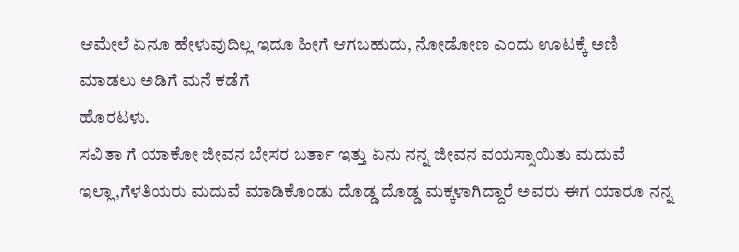ಆಮೇಲೆ ಏನೂ ಹೇಳುವುದಿಲ್ಲ ಇದೂ ಹೀಗೆ ಆಗಬಹುದು, ನೋಡೋಣ ಎಂದು ಊಟಕ್ಕೆ ಅಣಿ ಮಾಡಲು ಅಡಿಗೆ ಮನೆ ಕಡೆಗೆ
ಹೊರಟಳು.
ಸವಿತಾ ಗೆ ಯಾಕೋ ಜೀವನ ಬೇಸರ ಬರ್ತಾ ಇತ್ತು ಏನು ನನ್ನ ಜೀವನ ವಯಸ್ಸಾಯಿತು ಮದುವೆ ಇಲ್ಲಾ,ಗೆಳತಿಯರು ಮದುವೆ ಮಾಡಿಕೊಂಡು ದೊಡ್ಡ ದೊಡ್ಡ ಮಕ್ಕಳಾಗಿದ್ದಾರೆ ಅವರು ಈಗ ಯಾರೂ ನನ್ನ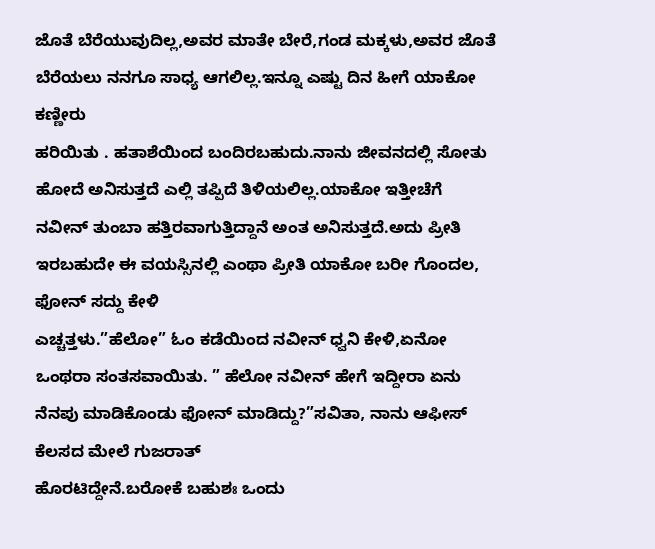ಜೊತೆ ಬೆರೆಯುವುದಿಲ್ಲ,ಅವರ ಮಾತೇ ಬೇರೆ,ಗಂಡ ಮಕ್ಕಳು,ಅವರ ಜೊತೆ ಬೆರೆಯಲು ನನಗೂ ಸಾಧ್ಯ ಆಗಲಿಲ್ಲ.ಇನ್ನೂ ಎಷ್ಟು ದಿನ ಹೀಗೆ ಯಾಕೋ ಕಣ್ಣೀರು
ಹರಿಯಿತು . ಹತಾಶೆಯಿಂದ ಬಂದಿರಬಹುದು.ನಾನು ಜೀವನದಲ್ಲಿ ಸೋತು ಹೋದೆ ಅನಿಸುತ್ತದೆ ಎಲ್ಲಿ ತಪ್ಪಿದೆ ತಿಳಿಯಲಿಲ್ಲ.ಯಾಕೋ ಇತ್ತೀಚೆಗೆ ನವೀನ್ ತುಂಬಾ ಹತ್ತಿರವಾಗುತ್ತಿದ್ದಾನೆ ಅಂತ ಅನಿಸುತ್ತದೆ.ಅದು ಪ್ರೀತಿ ಇರಬಹುದೇ ಈ ವಯಸ್ಸಿನಲ್ಲಿ ಎಂಥಾ ಪ್ರೀತಿ ಯಾಕೋ ಬರೀ ಗೊಂದಲ, ಫೋನ್ ಸದ್ದು ಕೇಳಿ
ಎಚ್ಚತ್ತಳು.”ಹೆಲೋ” ಓಂ ಕಡೆಯಿಂದ ನವೀನ್ ಧ್ವನಿ ಕೇಳಿ,ಏನೋ ಒಂಥರಾ ಸಂತಸವಾಯಿತು. ” ಹೆಲೋ ನವೀನ್ ಹೇಗೆ ಇದ್ದೀರಾ ಏನು ನೆನಪು ಮಾಡಿಕೊಂಡು ಫೋನ್ ಮಾಡಿದ್ದು?”ಸವಿತಾ, ನಾನು ಆಫೀಸ್ ಕೆಲಸದ ಮೇಲೆ ಗುಜರಾತ್
ಹೊರಟಿದ್ದೇನೆ.ಬರೋಕೆ ಬಹುಶಃ ಒಂದು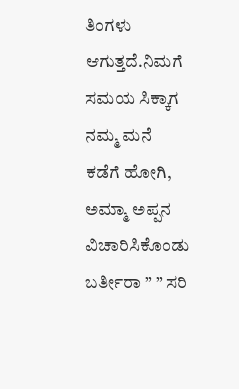ತಿಂಗಳು ಆಗುತ್ತದೆ.ನಿಮಗೆ ಸಮಯ ಸಿಕ್ಕಾಗ ನಮ್ಮ ಮನೆ ಕಡೆಗೆ ಹೋಗಿ, ಅಮ್ಮಾ ಅಪ್ಪನ ವಿಚಾರಿಸಿಕೊಂಡು ಬರ್ತೀರಾ ” ” ಸರಿ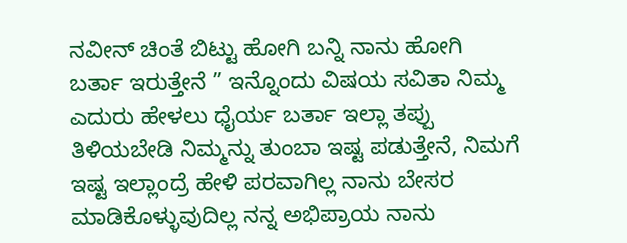ನವೀನ್ ಚಿಂತೆ ಬಿಟ್ಟು ಹೋಗಿ ಬನ್ನಿ ನಾನು ಹೋಗಿ ಬರ್ತಾ ಇರುತ್ತೇನೆ ” ಇನ್ನೊಂದು ವಿಷಯ ಸವಿತಾ ನಿಮ್ಮ ಎದುರು ಹೇಳಲು ಧೈರ್ಯ ಬರ್ತಾ ಇಲ್ಲಾ ತಪ್ಪು ತಿಳಿಯಬೇಡಿ ನಿಮ್ಮನ್ನು ತುಂಬಾ ಇಷ್ಟ ಪಡುತ್ತೇನೆ, ನಿಮಗೆ ಇಷ್ಟ ಇಲ್ಲಾಂದ್ರೆ ಹೇಳಿ ಪರವಾಗಿಲ್ಲ ನಾನು ಬೇಸರ ಮಾಡಿಕೊಳ್ಳುವುದಿಲ್ಲ ನನ್ನ ಅಭಿಪ್ರಾಯ ನಾನು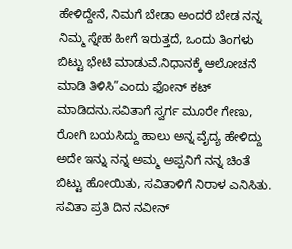ಹೇಳಿದ್ದೇನೆ, ನಿಮಗೆ ಬೇಡಾ ಅಂದರೆ ಬೇಡ ನನ್ನ ನಿಮ್ಮ ಸ್ನೇಹ ಹೀಗೆ ಇರುತ್ತದೆ, ಒಂದು ತಿಂಗಳು ಬಿಟ್ಟು ಭೇಟಿ ಮಾಡುವೆ.ನಿಧಾನಕ್ಕೆ ಆಲೋಚನೆ ಮಾಡಿ ತಿಳಿಸಿ”ಎಂದು ಫೋನ್ ಕಟ್ ಮಾಡಿದನು.ಸವಿತಾಗೆ ಸ್ವರ್ಗ ಮೂರೇ ಗೇಣು, ರೋಗಿ ಬಯಸಿದ್ದು ಹಾಲು ಅನ್ನ ವೈದ್ಯ ಹೇಳಿದ್ದು ಅದೇ ಇನ್ನು ನನ್ನ ಅಮ್ಮ ಅಪ್ಪನಿಗೆ ನನ್ನ ಚಿಂತೆ ಬಿಟ್ಟು ಹೋಯಿತು, ಸವಿತಾಳಿಗೆ ನಿರಾಳ ಎನಿಸಿತು.
ಸವಿತಾ ಪ್ರತಿ ದಿನ ನವೀನ್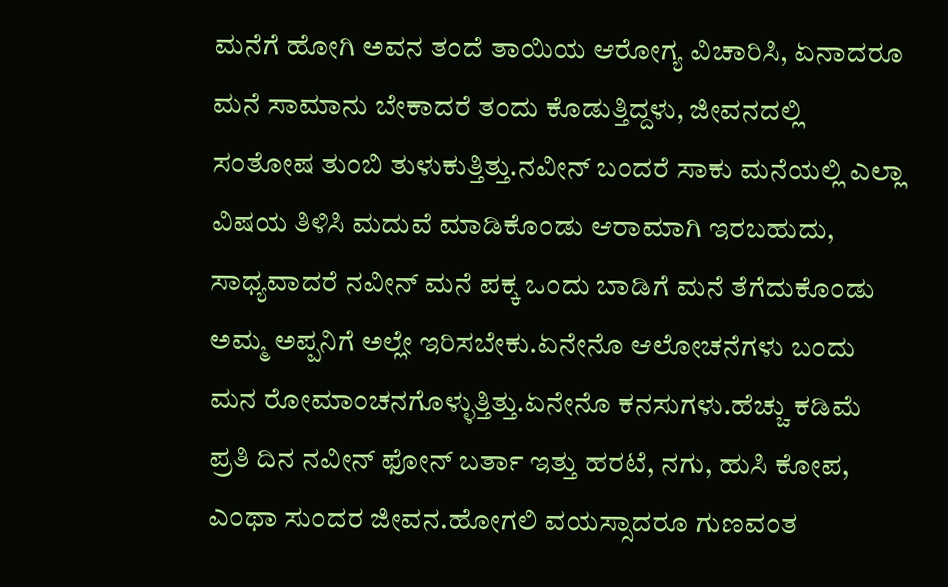ಮನೆಗೆ ಹೋಗಿ ಅವನ ತಂದೆ ತಾಯಿಯ ಆರೋಗ್ಯ ವಿಚಾರಿಸಿ, ಏನಾದರೂ ಮನೆ ಸಾಮಾನು ಬೇಕಾದರೆ ತಂದು ಕೊಡುತ್ತಿದ್ದಳು, ಜೀವನದಲ್ಲಿ ಸಂತೋಷ ತುಂಬಿ ತುಳುಕುತ್ತಿತ್ತು.ನವೀನ್ ಬಂದರೆ ಸಾಕು ಮನೆಯಲ್ಲಿ ಎಲ್ಲಾ ವಿಷಯ ತಿಳಿಸಿ ಮದುವೆ ಮಾಡಿಕೊಂಡು ಆರಾಮಾಗಿ ಇರಬಹುದು, ಸಾಧ್ಯವಾದರೆ ನವೀನ್ ಮನೆ ಪಕ್ಕ ಒಂದು ಬಾಡಿಗೆ ಮನೆ ತೆಗೆದುಕೊಂಡು ಅಮ್ಮ ಅಪ್ಪನಿಗೆ ಅಲ್ಲೇ ಇರಿಸಬೇಕು.ಏನೇನೊ ಆಲೋಚನೆಗಳು ಬಂದು ಮನ ರೋಮಾಂಚನಗೊಳ್ಳುತ್ತಿತ್ತು.ಏನೇನೊ ಕನಸುಗಳು.ಹೆಚ್ಚು ಕಡಿಮೆ ಪ್ರತಿ ದಿನ ನವೀನ್ ಫೋನ್ ಬರ್ತಾ ಇತ್ತು ಹರಟೆ, ನಗು, ಹುಸಿ ಕೋಪ, ಎಂಥಾ ಸುಂದರ ಜೀವನ.ಹೋಗಲಿ ವಯಸ್ಸಾದರೂ ಗುಣವಂತ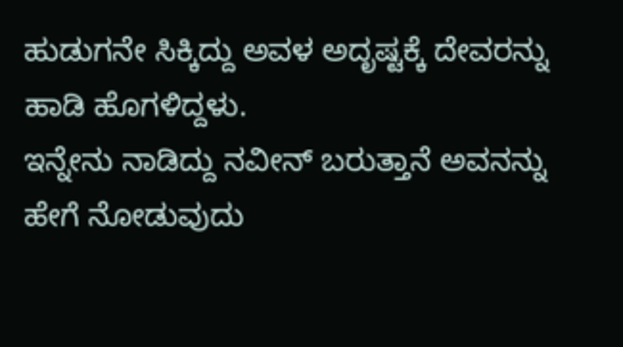ಹುಡುಗನೇ ಸಿಕ್ಕಿದ್ದು ಅವಳ ಅದೃಷ್ಟಕ್ಕೆ ದೇವರನ್ನು ಹಾಡಿ ಹೊಗಳಿದ್ದಳು.
ಇನ್ನೇನು ನಾಡಿದ್ದು ನವೀನ್ ಬರುತ್ತಾನೆ ಅವನನ್ನು ಹೇಗೆ ನೋಡುವುದು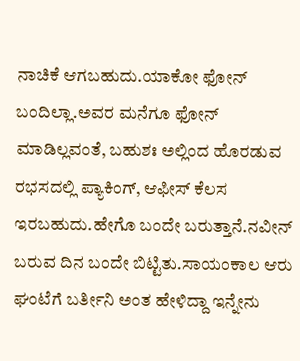ನಾಚಿಕೆ ಆಗಬಹುದು.ಯಾಕೋ ಫೋನ್ ಬಂದಿಲ್ಲಾ.ಅವರ ಮನೆಗೂ ಫೋನ್ ಮಾಡಿಲ್ಲವಂತೆ, ಬಹುಶಃ ಅಲ್ಲಿಂದ ಹೊರಡುವ ರಭಸದಲ್ಲಿ ಪ್ಯಾಕಿಂಗ್, ಆಫೀಸ್ ಕೆಲಸ ಇರಬಹುದು.ಹೇಗೊ ಬಂದೇ ಬರುತ್ತಾನೆ.ನವೀನ್ ಬರುವ ದಿನ ಬಂದೇ ಬಿಟ್ಟಿತು.ಸಾಯಂಕಾಲ ಆರು ಘಂಟೆಗೆ ಬರ್ತೀನಿ ಅಂತ ಹೇಳಿದ್ದಾ ಇನ್ನೇನು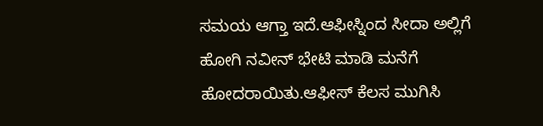ಸಮಯ ಆಗ್ತಾ ಇದೆ.ಆಫೀಸ್ನಿಂದ ಸೀದಾ ಅಲ್ಲಿಗೆ ಹೋಗಿ ನವೀನ್ ಭೇಟಿ ಮಾಡಿ ಮನೆಗೆ ಹೋದರಾಯಿತು.ಆಫೀಸ್ ಕೆಲಸ ಮುಗಿಸಿ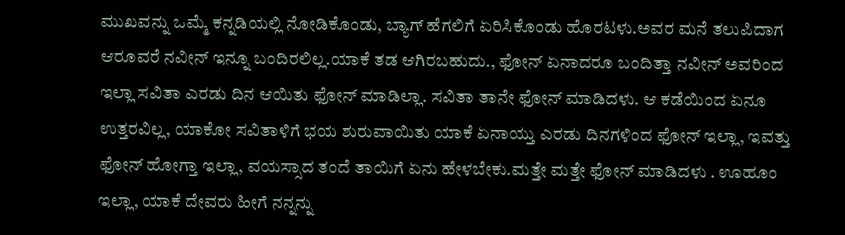ಮುಖವನ್ನು ಒಮ್ಮೆ ಕನ್ನಡಿಯಲ್ಲಿ ನೋಡಿಕೊಂಡು, ಬ್ಯಾಗ್ ಹೆಗಲಿಗೆ ಏರಿಸಿಕೊಂಡು ಹೊರಟಳು.ಅವರ ಮನೆ ತಲುಪಿದಾಗ ಆರೂವರೆ ನವೀನ್ ಇನ್ನೂ ಬಂದಿರಲಿಲ್ಲ.ಯಾಕೆ ತಡ ಆಗಿರಬಹುದು., ಫೋನ್ ಏನಾದರೂ ಬಂದಿತ್ತಾ ನವೀನ್ ಅವರಿಂದ ಇಲ್ಲಾ ಸವಿತಾ ಎರಡು ದಿನ ಆಯಿತು ಫೋನ್ ಮಾಡಿಲ್ಲಾ. ಸವಿತಾ ತಾನೇ ಫೋನ್ ಮಾಡಿದಳು. ಆ ಕಡೆಯಿಂದ ಏನೂ ಉತ್ತರವಿಲ್ಲ, ಯಾಕೋ ಸವಿತಾಳಿಗೆ ಭಯ ಶುರುವಾಯಿತು ಯಾಕೆ ಏನಾಯ್ತು ಎರಡು ದಿನಗಳಿಂದ ಫೋನ್ ಇಲ್ಲಾ, ಇವತ್ತು ಫೋನ್ ಹೋಗ್ತಾ ಇಲ್ಲಾ, ವಯಸ್ಸಾದ ತಂದೆ ತಾಯಿಗೆ ಏನು ಹೇಳಬೇಕು.ಮತ್ತೇ ಮತ್ತೇ ಫೋನ್ ಮಾಡಿದಳು . ಊಹೂಂ ಇಲ್ಲಾ, ಯಾಕೆ ದೇವರು ಹೀಗೆ ನನ್ನನ್ನು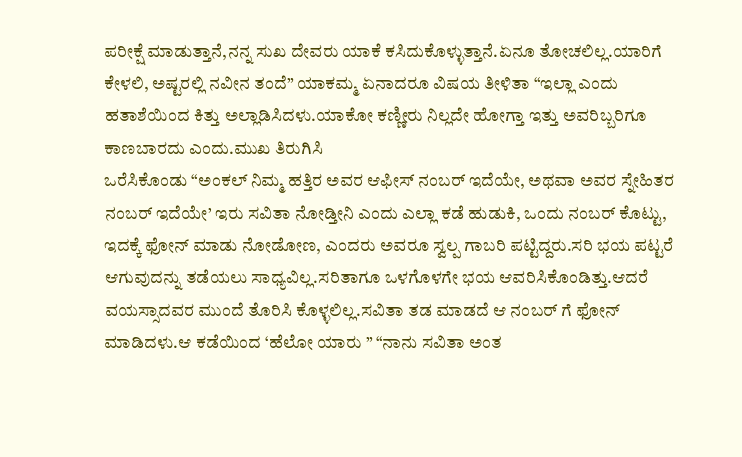ಪರೀಕ್ಷೆ ಮಾಡುತ್ತಾನೆ,ನನ್ನ ಸುಖ ದೇವರು ಯಾಕೆ ಕಸಿದುಕೊಳ್ಳುತ್ತಾನೆ.ಏನೂ ತೋಚಲಿಲ್ಲ.ಯಾರಿಗೆ ಕೇಳಲಿ, ಅಷ್ಟರಲ್ಲಿ ನವೀನ ತಂದೆ” ಯಾಕಮ್ಮ ಏನಾದರೂ ವಿಷಯ ತೀಳಿತಾ “ಇಲ್ಲಾ ಎಂದು ಹತಾಶೆಯಿಂದ ಕಿತ್ತು ಅಲ್ಲಾಡಿಸಿದಳು.ಯಾಕೋ ಕಣ್ಣೀರು ನಿಲ್ಲದೇ ಹೋಗ್ತಾ ಇತ್ತು ಅವರಿಬ್ಬರಿಗೂ ಕಾಣಬಾರದು ಎಂದು.ಮುಖ ತಿರುಗಿಸಿ
ಒರೆಸಿಕೊಂಡು “ಅಂಕಲ್ ನಿಮ್ಮ ಹತ್ತಿರ ಅವರ ಆಫೀಸ್ ನಂಬರ್ ಇದೆಯೇ, ಅಥವಾ ಅವರ ಸ್ನೇಹಿತರ ನಂಬರ್ ಇದೆಯೇ’ ಇರು ಸವಿತಾ ನೋಡ್ತೀನಿ ಎಂದು ಎಲ್ಲಾ ಕಡೆ ಹುಡುಕಿ, ಒಂದು ನಂಬರ್ ಕೊಟ್ಟು, ಇದಕ್ಕೆ ಫೋನ್ ಮಾಡು ನೋಡೋಣ, ಎಂದರು ಅವರೂ ಸ್ವಲ್ಪ ಗಾಬರಿ ಪಟ್ಟಿದ್ದರು.ಸರಿ ಭಯ ಪಟ್ಟರೆ ಆಗುವುದನ್ನು ತಡೆಯಲು ಸಾಧ್ಯವಿಲ್ಲ.ಸರಿತಾಗೂ ಒಳಗೊಳಗೇ ಭಯ ಆವರಿಸಿಕೊಂಡಿತ್ತು.ಆದರೆ ವಯಸ್ಸಾದವರ ಮುಂದೆ ತೊರಿಸಿ ಕೊಳ್ಳಲಿಲ್ಲ.ಸವಿತಾ ತಡ ಮಾಡದೆ ಆ ನಂಬರ್ ಗೆ ಫೋನ್ ಮಾಡಿದಳು.ಆ ಕಡೆಯಿಂದ ‘ಹೆಲೋ ಯಾರು ” “ನಾನು ಸವಿತಾ ಅಂತ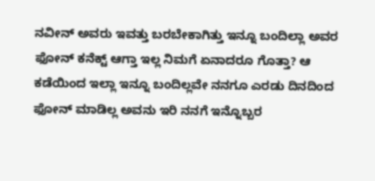ನವೀನ್ ಅವರು ಇವತ್ತು ಬರಬೇಕಾಗಿತ್ತು ಇನ್ನೂ ಬಂದಿಲ್ಲಾ ಅವರ ಫೋನ್ ಕನೆಕ್ಟ್ ಆಗ್ತಾ ಇಲ್ಲ ನಿಮಗೆ ಏನಾದರೂ ಗೊತ್ತಾ? ಆ ಕಡೆಯಿಂದ ಇಲ್ಲಾ ಇನ್ನೂ ಬಂದಿಲ್ಲವೇ ನನಗೂ ಎರಡು ದಿನದಿಂದ ಫೋನ್ ಮಾಡಿಲ್ಲ ಅವನು ಇರಿ ನನಗೆ ಇನ್ನೊಬ್ಬರ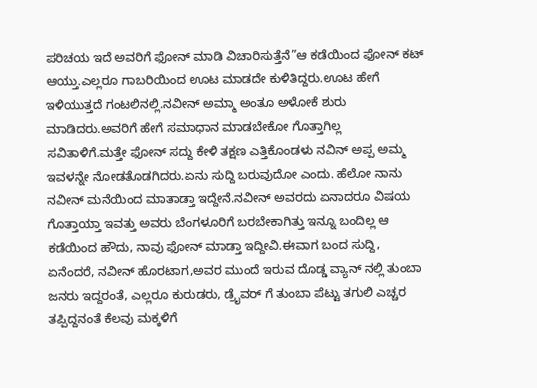ಪರಿಚಯ ಇದೆ ಅವರಿಗೆ ಫೋನ್ ಮಾಡಿ ವಿಚಾರಿಸುತ್ತೆನೆ”ಆ ಕಡೆಯಿಂದ ಫೋನ್ ಕಟ್ ಆಯ್ತು.ಎಲ್ಲರೂ ಗಾಬರಿಯಿಂದ ಊಟ ಮಾಡದೇ ಕುಳಿತಿದ್ದರು.ಊಟ ಹೇಗೆ ಇಳಿಯುತ್ತದೆ ಗಂಟಲಿನಲ್ಲಿ.ನವೀನ್ ಅಮ್ಮಾ ಅಂತೂ ಅಳೋಕೆ ಶುರು ಮಾಡಿದರು.ಅವರಿಗೆ ಹೇಗೆ ಸಮಾಧಾನ ಮಾಡಬೇಕೋ ಗೊತ್ತಾಗಿಲ್ಲ
ಸವಿತಾಳಿಗೆ.ಮತ್ತೇ ಫೋನ್ ಸದ್ದು ಕೇಳಿ ತಕ್ಷಣ ಎತ್ತಿಕೊಂಡಳು ನವಿನ್ ಅಪ್ಪ ಅಮ್ಮ ಇವಳನ್ನೇ ನೋಡತೊಡಗಿದರು.ಏನು ಸುದ್ದಿ ಬರುವುದೋ ಎಂದು. ಹೆಲೋ ನಾನು ನವೀನ್ ಮನೆಯಿಂದ ಮಾತಾಡ್ತಾ ಇದ್ದೇನೆ.ನವೀನ್ ಅವರದು ಏನಾದರೂ ವಿಷಯ ಗೊತ್ತಾಯ್ತಾ ಇವತ್ತು ಅವರು ಬೆಂಗಳೂರಿಗೆ ಬರಬೇಕಾಗಿತ್ತು ಇನ್ನೂ ಬಂದಿಲ್ಲ ಆ ಕಡೆಯಿಂದ ಹೌದು, ನಾವು ಫೋನ್ ಮಾಡ್ತಾ ಇದ್ದೀವಿ.ಈವಾಗ ಬಂದ ಸುದ್ದಿ, ಏನೆಂದರೆ, ನವೀನ್ ಹೊರಟಾಗ,ಅವರ ಮುಂದೆ ಇರುವ ದೊಡ್ಡ ವ್ಯಾನ್ ನಲ್ಲಿ ತುಂಬಾ ಜನರು ಇದ್ದರಂತೆ, ಎಲ್ಲರೂ ಕುರುಡರು, ಡ್ರೈವರ್ ಗೆ ತುಂಬಾ ಪೆಟ್ಟು ತಗುಲಿ ಎಚ್ಚರ ತಪ್ಪಿದ್ದನಂತೆ ಕೆಲವು ಮಕ್ಕಳಿಗೆ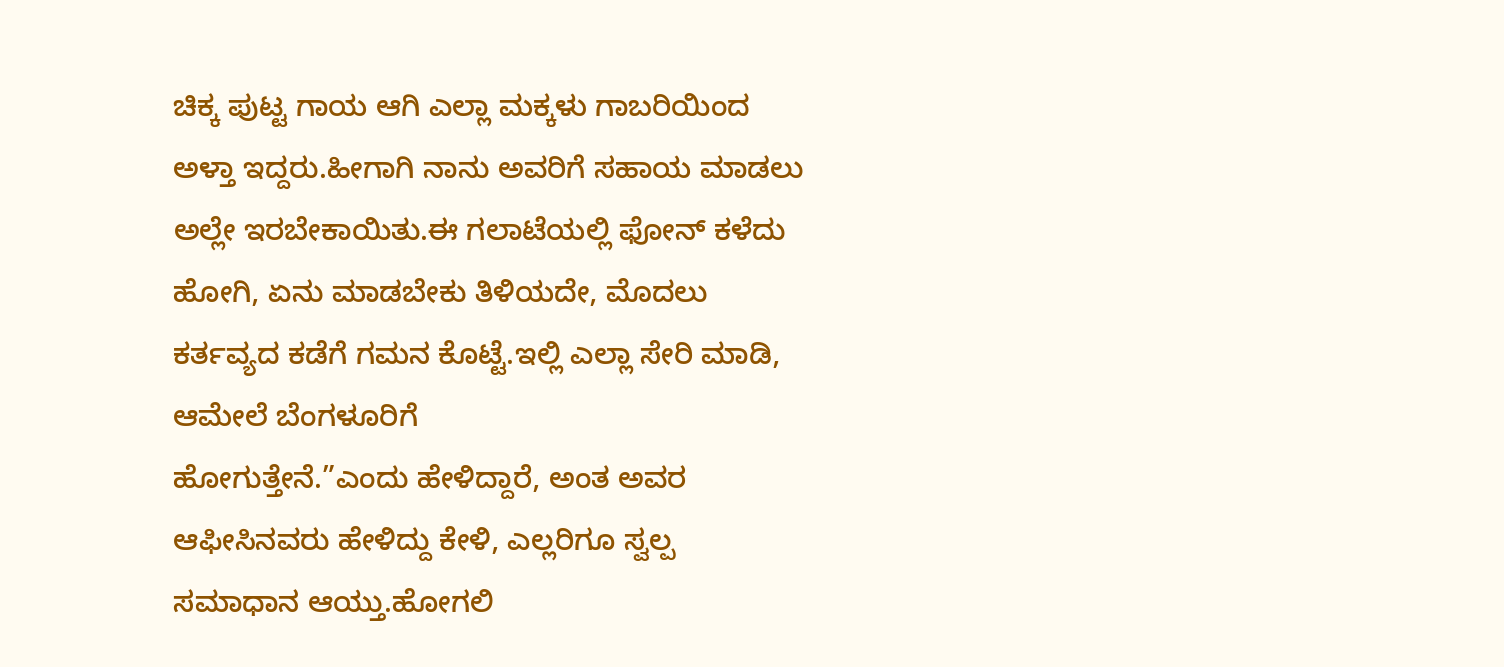ಚಿಕ್ಕ ಪುಟ್ಟ ಗಾಯ ಆಗಿ ಎಲ್ಲಾ ಮಕ್ಕಳು ಗಾಬರಿಯಿಂದ ಅಳ್ತಾ ಇದ್ದರು.ಹೀಗಾಗಿ ನಾನು ಅವರಿಗೆ ಸಹಾಯ ಮಾಡಲು ಅಲ್ಲೇ ಇರಬೇಕಾಯಿತು.ಈ ಗಲಾಟೆಯಲ್ಲಿ ಫೋನ್ ಕಳೆದು ಹೋಗಿ, ಏನು ಮಾಡಬೇಕು ತಿಳಿಯದೇ, ಮೊದಲು ಕರ್ತವ್ಯದ ಕಡೆಗೆ ಗಮನ ಕೊಟ್ಟೆ.ಇಲ್ಲಿ ಎಲ್ಲಾ ಸೇರಿ ಮಾಡಿ, ಆಮೇಲೆ ಬೆಂಗಳೂರಿಗೆ
ಹೋಗುತ್ತೇನೆ.”ಎಂದು ಹೇಳಿದ್ದಾರೆ, ಅಂತ ಅವರ ಆಫೀಸಿನವರು ಹೇಳಿದ್ದು ಕೇಳಿ, ಎಲ್ಲರಿಗೂ ಸ್ವಲ್ಪ ಸಮಾಧಾನ ಆಯ್ತು.ಹೋಗಲಿ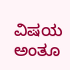ವಿಷಯ ಅಂತೂ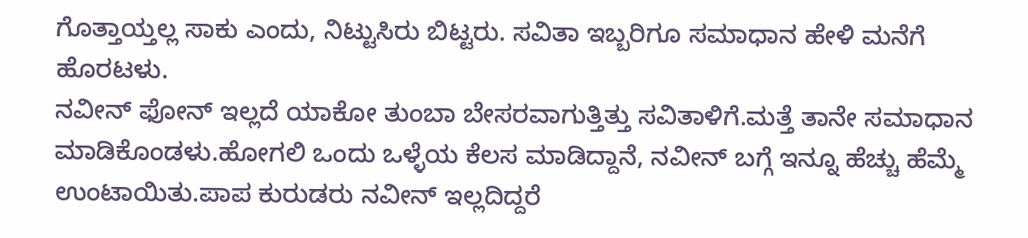ಗೊತ್ತಾಯ್ತಲ್ಲ ಸಾಕು ಎಂದು, ನಿಟ್ಟುಸಿರು ಬಿಟ್ಟರು. ಸವಿತಾ ಇಬ್ಬರಿಗೂ ಸಮಾಧಾನ ಹೇಳಿ ಮನೆಗೆ ಹೊರಟಳು.
ನವೀನ್ ಫೋನ್ ಇಲ್ಲದೆ ಯಾಕೋ ತುಂಬಾ ಬೇಸರವಾಗುತ್ತಿತ್ತು ಸವಿತಾಳಿಗೆ.ಮತ್ತೆ ತಾನೇ ಸಮಾಧಾನ ಮಾಡಿಕೊಂಡಳು.ಹೋಗಲಿ ಒಂದು ಒಳ್ಳೆಯ ಕೆಲಸ ಮಾಡಿದ್ದಾನೆ, ನವೀನ್ ಬಗ್ಗೆ ಇನ್ನೂ ಹೆಚ್ಚು ಹೆಮ್ಮೆ ಉಂಟಾಯಿತು.ಪಾಪ ಕುರುಡರು ನವೀನ್ ಇಲ್ಲದಿದ್ದರೆ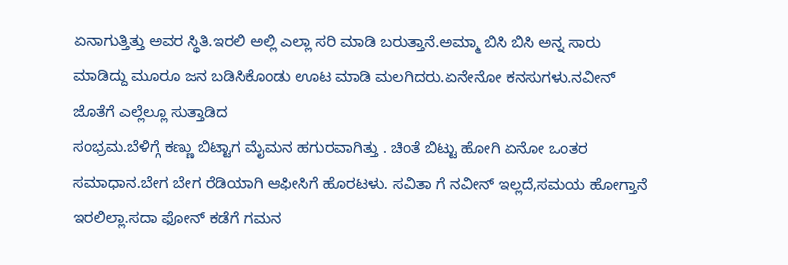ಏನಾಗುತ್ತಿತ್ತು ಅವರ ಸ್ಥಿತಿ.ಇರಲಿ ಅಲ್ಲಿ ಎಲ್ಲಾ ಸರಿ ಮಾಡಿ ಬರುತ್ತಾನೆ.ಅಮ್ಮಾ ಬಿಸಿ ಬಿಸಿ ಅನ್ನ ಸಾರು ಮಾಡಿದ್ದು ಮೂರೂ ಜನ ಬಡಿಸಿಕೊಂಡು ಊಟ ಮಾಡಿ ಮಲಗಿದರು.ಏನೇನೋ ಕನಸುಗಳು.ನವೀನ್ ಜೊತೆಗೆ ಎಲ್ಲೆಲ್ಲೂ ಸುತ್ತಾಡಿದ
ಸಂಭ್ರಮ.ಬೆಳಿಗ್ಗೆ ಕಣ್ಣು ಬಿಟ್ಟಾಗ ಮೈಮನ ಹಗುರವಾಗಿತ್ತು . ಚಿಂತೆ ಬಿಟ್ಟು ಹೋಗಿ ಏನೋ ಒಂತರ ಸಮಾಧಾನ.ಬೇಗ ಬೇಗ ರೆಡಿಯಾಗಿ ಆಫೀಸಿಗೆ ಹೊರಟಳು. ಸವಿತಾ ಗೆ ನವೀನ್ ಇಲ್ಲದೆ,ಸಮಯ ಹೋಗ್ತಾನೆ ಇರಲಿಲ್ಲಾ.ಸದಾ ಫೋನ್ ಕಡೆಗೆ ಗಮನ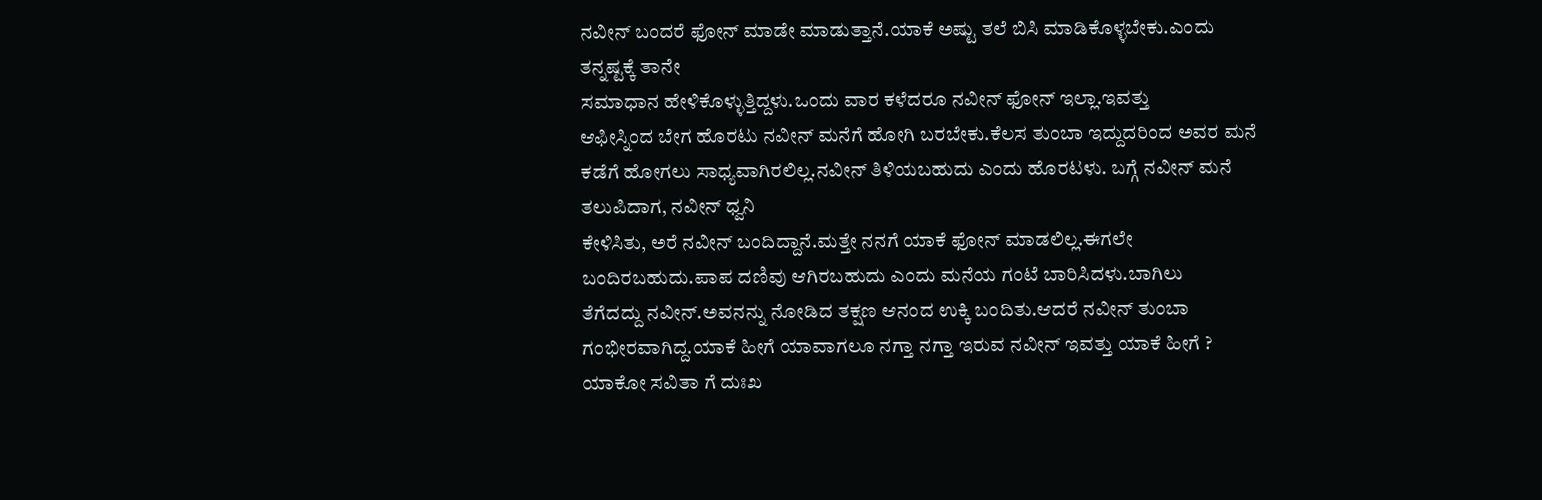ನವೀನ್ ಬಂದರೆ ಫೋನ್ ಮಾಡೇ ಮಾಡುತ್ತಾನೆ.ಯಾಕೆ ಅಷ್ಟು ತಲೆ ಬಿಸಿ ಮಾಡಿಕೊಳ್ಳಬೇಕು.ಎಂದು ತನ್ನಷ್ಟಕ್ಕೆ ತಾನೇ
ಸಮಾಧಾನ ಹೇಳಿಕೊಳ್ಳುತ್ತಿದ್ದಳು.ಒಂದು ವಾರ ಕಳೆದರೂ ನವೀನ್ ಫೋನ್ ಇಲ್ಲಾ.ಇವತ್ತು
ಆಫೀಸ್ನಿಂದ ಬೇಗ ಹೊರಟು ನವೀನ್ ಮನೆಗೆ ಹೋಗಿ ಬರಬೇಕು.ಕೆಲಸ ತುಂಬಾ ಇದ್ದುದರಿಂದ ಅವರ ಮನೆ ಕಡೆಗೆ ಹೋಗಲು ಸಾಧ್ಯವಾಗಿರಲಿಲ್ಲ.ನವೀನ್ ತಿಳಿಯಬಹುದು ಎಂದು ಹೊರಟಳು. ಬಗ್ಗೆ ನವೀನ್ ಮನೆ ತಲುಪಿದಾಗ, ನವೀನ್ ಧ್ವನಿ
ಕೇಳಿಸಿತು, ಅರೆ ನವೀನ್ ಬಂದಿದ್ದಾನೆ.ಮತ್ತೇ ನನಗೆ ಯಾಕೆ ಫೋನ್ ಮಾಡಲಿಲ್ಲ.ಈಗಲೇ ಬಂದಿರಬಹುದು.ಪಾಪ ದಣಿವು ಆಗಿರಬಹುದು ಎಂದು ಮನೆಯ ಗಂಟೆ ಬಾರಿಸಿದಳು.ಬಾಗಿಲು
ತೆಗೆದದ್ದು ನವೀನ್.ಅವನನ್ನು ನೋಡಿದ ತಕ್ಷಣ ಆನಂದ ಉಕ್ಕಿ ಬಂದಿತು.ಆದರೆ ನವೀನ್ ತುಂಬಾ ಗಂಭೀರವಾಗಿದ್ದ.ಯಾಕೆ ಹೀಗೆ ಯಾವಾಗಲೂ ನಗ್ತಾ ನಗ್ತಾ ಇರುವ ನವೀನ್ ಇವತ್ತು ಯಾಕೆ ಹೀಗೆ ? ಯಾಕೋ ಸವಿತಾ ಗೆ ದುಃಖ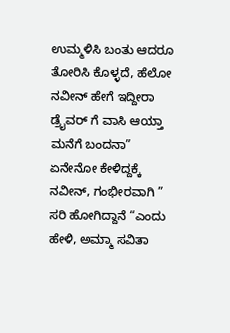ಉಮ್ಮಳಿಸಿ ಬಂತು ಆದರೂ ತೋರಿಸಿ ಕೊಳ್ಳದೆ, ಹೆಲೋ ನವೀನ್ ಹೇಗೆ ಇದ್ದೀರಾ ಡ್ರೈವರ್ ಗೆ ವಾಸಿ ಆಯ್ತಾ ಮನೆಗೆ ಬಂದನಾ” ಏನೇನೋ ಕೇಳಿದ್ದಕ್ಕೆ ನವೀನ್, ಗಂಭೀರವಾಗಿ ” ಸರಿ ಹೋಗಿದ್ದಾನೆ “ಎಂದು ಹೇಳಿ, ಅಮ್ಮಾ ಸವಿತಾ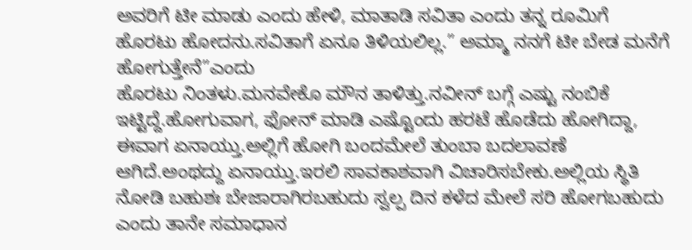ಅವರಿಗೆ ಟೀ ಮಾಡು ಎಂದು ಹೇಳಿ, ಮಾತಾಡಿ ಸವಿತಾ ಎಂದು ತನ್ನ ರೂಮಿಗೆ ಹೊರಟು ಹೋದನು.ಸವಿತಾಗೆ ಏನೂ ತಿಳಿಯಲಿಲ್ಲ.” ಅಮ್ಮಾ ನನಗೆ ಟೀ ಬೇಡ ಮನೆಗೆ ಹೋಗುತ್ತೇನೆ”ಎಂದು
ಹೊರಟು ನಿಂತಳು.ಮನವೇಕೊ ಮೌನ ತಾಳಿತ್ತು.ನವೀನ್ ಬಗ್ಗೆ ಎಷ್ಟು ನಂಬಿಕೆ ಇಟ್ಟಿದ್ದೆ.ಹೋಗುವಾಗ, ಫೋನ್ ಮಾಡಿ ಎಷ್ಟೊಂದು ಹರಟೆ ಹೊಡೆದು ಹೋಗಿದ್ದಾ, ಈವಾಗ ಏನಾಯ್ತು.ಅಲ್ಲಿಗೆ ಹೋಗಿ ಬಂದಮೇಲೆ ತುಂಬಾ ಬದಲಾವಣೆ ಆಗಿದೆ.ಅಂಥದ್ದು ಏನಾಯ್ತು.ಇರಲಿ ಸಾವಕಾಶವಾಗಿ ವಿಚಾರಿಸಬೇಕು.ಅಲ್ಲಿಯ ಸ್ಥಿತಿ ನೋಡಿ ಬಹುಶಃ ಬೇಜಾರಾಗಿರಬಹುದು ಸ್ವಲ್ಪ ದಿನ ಕಳೆದ ಮೇಲೆ ಸರಿ ಹೋಗಬಹುದು ಎಂದು ತಾನೇ ಸಮಾಧಾನ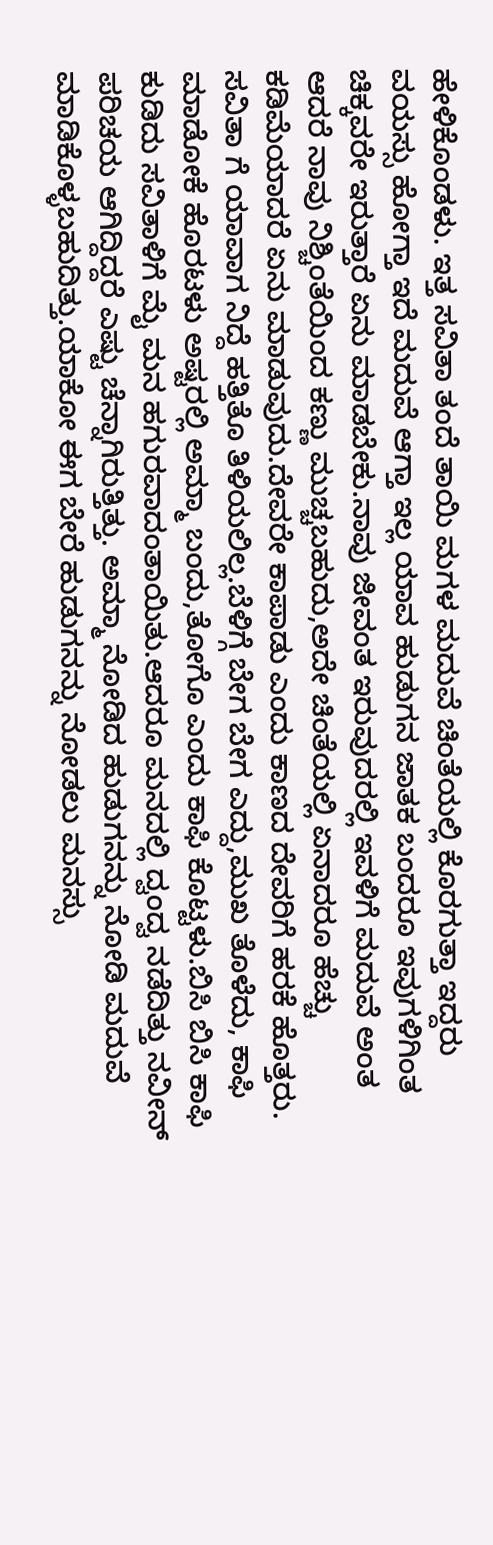ಹೇಳಿಕೊಂಡಳು. ಇತ್ತ ಸವಿತಾ ತಂದೆ ತಾಯಿ ಮಗಳ ಮದುವೆ ಚಿಂತೆಯಲ್ಲಿ ಕೊರಗುತ್ತಾ ಇದ್ದರು ವಯಸ್ಸು ಹೋಗ್ತಾ ಇದೆ ಮದುವೆ ಆಗ್ತಾ ಇಲ್ಲ ಯಾವ ಹುಡುಗನ ಜಾತಕ ಬಂದರೂ ಇವುಗಳಿಗಿಂತ ಚಿಕ್ಕವರೇ ಇರುತ್ತಾರೆ ಏನು ಮಾಡಬೇಕು.ನಾವು ಜೀವಂತ ಇರುವುದರಲ್ಲಿ ಇವಳಿಗೆ ಮದುವೆ ಅಂತ ಆದರೆ ನಾವು ನಿಶ್ಚಿಂತೆಯಿಂದ ಕಣ್ಣು ಮುಚ್ಚಬಹುದು,ಅದೇ ಚಿಂತೆಯಲ್ಲಿ ಏನಾದರೂ ಹೆಚ್ಚು ಕಡಿಮೆಯಾದರೆ ಏನು ಮಾಡುವುದು.ದೇವರೇ ಕಾಪಾಡು ಎಂದು ಕಾಣದ ದೇವರಿಗೆ ಹರಕೆ ಹೊತ್ತರು. ಸವಿತಾ ಗೆ ಯಾವಾಗ ನಿದ್ದೆ ಹತ್ತಿತೊ ತಿಳಿಯಲಿಲ್ಲ.ಬೆಳಿಗ್ಗೆ ಬೇಗ ಬೇಗ ಎದ್ದು,ಮುಖ ತೊಳೆದು, ಕಾಫಿ ಮಾಡೋಕೆ ಹೊರಟಳು ಅಷ್ಟರಲ್ಲಿ ಅಮ್ಮಾ ಬಂದು,ತೋಗೊ ಎಂದು ಕಾಫಿ ಕೊಟ್ಟಳು.ಬಿಸಿ ಬಿಸಿ ಕಾಫಿ ಕುಡಿದು ಸವಿತಾಳಿಗೆ ಮೈ ಮನ ಹಗುರವಾದಂತಾಯಿತು.ಆದರೂ ಮನದಲ್ಲಿ ದ್ವಂದ್ವ ನಡೆದಿತ್ತು ನವೀನ್ ಪರಿಚಯ ಆಗಿದ್ದಿದ್ದರೆ ಎಷ್ಟು ಚೆನ್ನಾಗಿರುತ್ತಿತ್ತು. ಅಮ್ಮಾ ನೋಡಿದ ಹುಡುಗನನ್ನು ನೋಡಿ ಮದುವೆ
ಮಾಡಿಕೊಳ್ಳಬಹುದಿತ್ತು.ಯಾಕೋ ಈಗ ಬೇರೆ ಹುಡುಗನನ್ನು ನೋಡಲು ಮನಸ್ಸು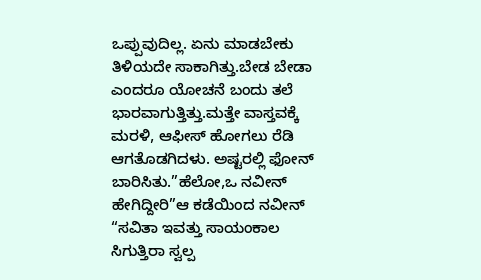ಒಪ್ಪುವುದಿಲ್ಲ. ಏನು ಮಾಡಬೇಕು ತಿಳಿಯದೇ ಸಾಕಾಗಿತ್ತು.ಬೇಡ ಬೇಡಾ ಎಂದರೂ ಯೋಚನೆ ಬಂದು ತಲೆ ಭಾರವಾಗುತ್ತಿತ್ತು.ಮತ್ತೇ ವಾಸ್ತವಕ್ಕೆ ಮರಳಿ, ಆಫೀಸ್ ಹೋಗಲು ರೆಡಿ ಆಗತೊಡಗಿದಳು. ಅಷ್ಟರಲ್ಲಿ ಫೋನ್ ಬಾರಿಸಿತು.”ಹೆಲೋ,ಒ ನವೀನ್ ಹೇಗಿದ್ದೀರಿ”ಆ ಕಡೆಯಿಂದ ನವೀನ್ “ಸವಿತಾ ಇವತ್ತು ಸಾಯಂಕಾಲ ಸಿಗುತ್ತಿರಾ ಸ್ವಲ್ಪ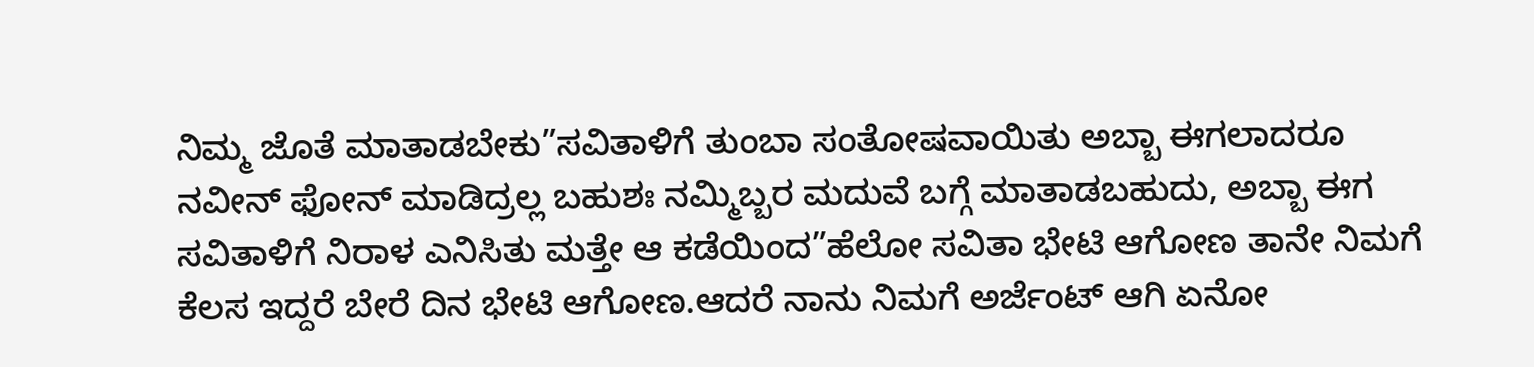ನಿಮ್ಮ ಜೊತೆ ಮಾತಾಡಬೇಕು”ಸವಿತಾಳಿಗೆ ತುಂಬಾ ಸಂತೋಷವಾಯಿತು ಅಬ್ಬಾ ಈಗಲಾದರೂ ನವೀನ್ ಫೋನ್ ಮಾಡಿದ್ರಲ್ಲ ಬಹುಶಃ ನಮ್ಮಿಬ್ಬರ ಮದುವೆ ಬಗ್ಗೆ ಮಾತಾಡಬಹುದು, ಅಬ್ಬಾ ಈಗ ಸವಿತಾಳಿಗೆ ನಿರಾಳ ಎನಿಸಿತು ಮತ್ತೇ ಆ ಕಡೆಯಿಂದ”ಹೆಲೋ ಸವಿತಾ ಭೇಟಿ ಆಗೋಣ ತಾನೇ ನಿಮಗೆ ಕೆಲಸ ಇದ್ದರೆ ಬೇರೆ ದಿನ ಭೇಟಿ ಆಗೋಣ.ಆದರೆ ನಾನು ನಿಮಗೆ ಅರ್ಜೆಂಟ್ ಆಗಿ ಏನೋ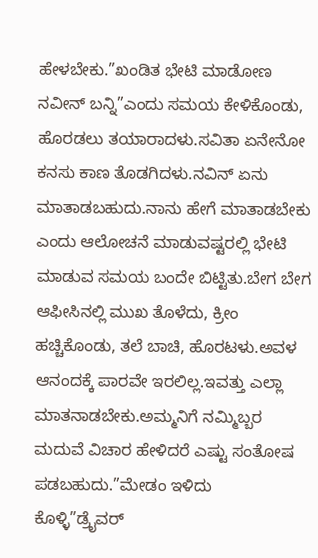ಹೇಳಬೇಕು.”ಖಂಡಿತ ಭೇಟಿ ಮಾಡೋಣ ನವೀನ್ ಬನ್ನಿ”ಎಂದು ಸಮಯ ಕೇಳಿಕೊಂಡು, ಹೊರಡಲು ತಯಾರಾದಳು.ಸವಿತಾ ಏನೇನೋ ಕನಸು ಕಾಣ ತೊಡಗಿದಳು.ನವಿನ್ ಏನು ಮಾತಾಡಬಹುದು.ನಾನು ಹೇಗೆ ಮಾತಾಡಬೇಕು ಎಂದು ಆಲೋಚನೆ ಮಾಡುವಷ್ಟರಲ್ಲಿ ಭೇಟಿ ಮಾಡುವ ಸಮಯ ಬಂದೇ ಬಿಟ್ಟಿತು.ಬೇಗ ಬೇಗ ಆಫೀಸಿನಲ್ಲಿ ಮುಖ ತೊಳೆದು, ಕ್ರೀಂ ಹಚ್ಚಿಕೊಂಡು, ತಲೆ ಬಾಚಿ, ಹೊರಟಳು.ಅವಳ ಆನಂದಕ್ಕೆ ಪಾರವೇ ಇರಲಿಲ್ಲ.ಇವತ್ತು ಎಲ್ಲಾ ಮಾತನಾಡಬೇಕು.ಅಮ್ಮನಿಗೆ ನಮ್ಮಿಬ್ಬರ ಮದುವೆ ವಿಚಾರ ಹೇಳಿದರೆ ಎಷ್ಟು ಸಂತೋಷ ಪಡಬಹುದು.”ಮೇಡಂ ಇಳಿದು
ಕೊಳ್ಳಿ”ಡ್ರೈವರ್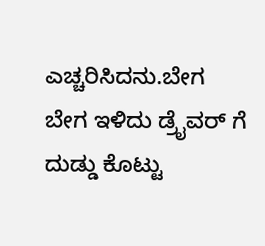ಎಚ್ಚರಿಸಿದನು.ಬೇಗ ಬೇಗ ಇಳಿದು ಡ್ರೈವರ್ ಗೆ ದುಡ್ಡು ಕೊಟ್ಟು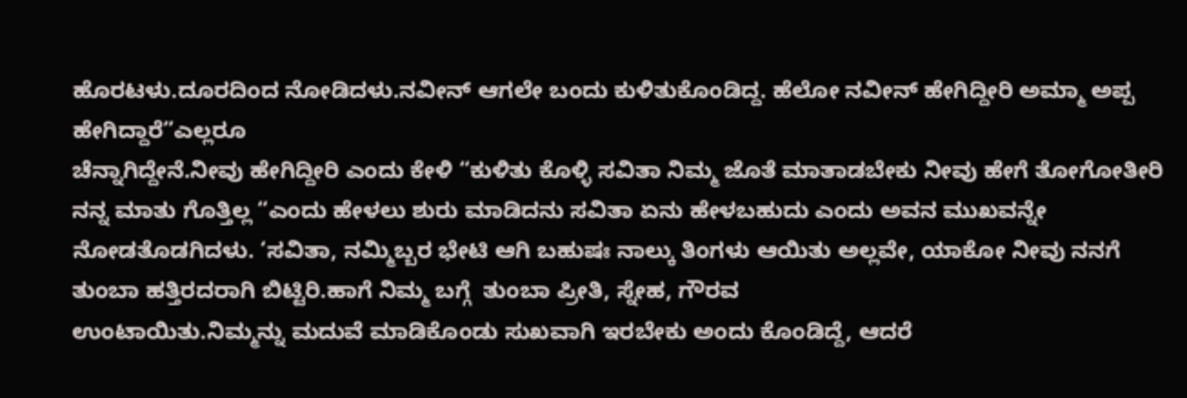ಹೊರಟಳು.ದೂರದಿಂದ ನೋಡಿದಳು.ನವೀನ್ ಆಗಲೇ ಬಂದು ಕುಳಿತುಕೊಂಡಿದ್ದ. ಹೆಲೋ ನವೀನ್ ಹೇಗಿದ್ದೀರಿ ಅಮ್ಮಾ ಅಪ್ಪ ಹೇಗಿದ್ದಾರೆ”ಎಲ್ಲರೂ
ಚೆನ್ನಾಗಿದ್ದೇನೆ.ನೀವು ಹೇಗಿದ್ದೀರಿ ಎಂದು ಕೇಳಿ “ಕುಳಿತು ಕೊಳ್ಳಿ ಸವಿತಾ ನಿಮ್ಮ ಜೊತೆ ಮಾತಾಡಬೇಕು ನೀವು ಹೇಗೆ ತೋಗೋತೀರಿ ನನ್ನ ಮಾತು ಗೊತ್ತಿಲ್ಲ “ಎಂದು ಹೇಳಲು ಶುರು ಮಾಡಿದನು ಸವಿತಾ ಏನು ಹೇಳಬಹುದು ಎಂದು ಅವನ ಮುಖವನ್ನೇ ನೋಡತೊಡಗಿದಳು. ‘ಸವಿತಾ, ನಮ್ಮಿಬ್ಬರ ಭೇಟಿ ಆಗಿ ಬಹುಷಃ ನಾಲ್ಕು ತಿಂಗಳು ಆಯಿತು ಅಲ್ಲವೇ, ಯಾಕೋ ನೀವು ನನಗೆ ತುಂಬಾ ಹತ್ತಿರದರಾಗಿ ಬಿಟ್ಟಿರಿ.ಹಾಗೆ ನಿಮ್ಮ ಬಗ್ಗೆ  ತುಂಬಾ ಪ್ರೀತಿ, ಸ್ನೇಹ, ಗೌರವ
ಉಂಟಾಯಿತು.ನಿಮ್ಮನ್ನು ಮದುವೆ ಮಾಡಿಕೊಂಡು ಸುಖವಾಗಿ ಇರಬೇಕು ಅಂದು ಕೊಂಡಿದ್ದೆ, ಆದರೆ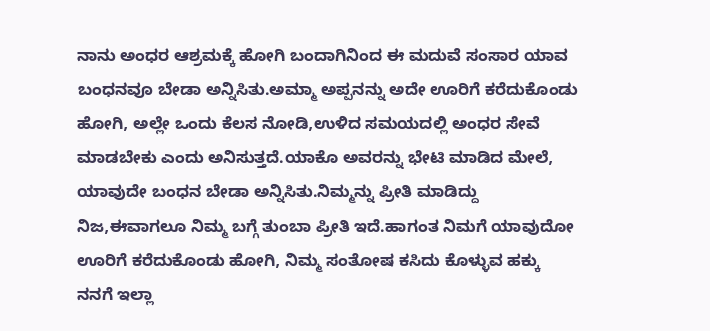ನಾನು ಅಂಧರ ಆಶ್ರಮಕ್ಕೆ ಹೋಗಿ ಬಂದಾಗಿನಿಂದ ಈ ಮದುವೆ ಸಂಸಾರ ಯಾವ ಬಂಧನವೂ ಬೇಡಾ ಅನ್ನಿಸಿತು.ಅಮ್ಮಾ ಅಪ್ಪನನ್ನು ಅದೇ ಊರಿಗೆ ಕರೆದುಕೊಂಡು ಹೋಗಿ, ಅಲ್ಲೇ ಒಂದು ಕೆಲಸ ನೋಡಿ,ಉಳಿದ ಸಮಯದಲ್ಲಿ ಅಂಧರ ಸೇವೆ ಮಾಡಬೇಕು ಎಂದು ಅನಿಸುತ್ತದೆ.ಯಾಕೊ ಅವರನ್ನು ಭೇಟಿ ಮಾಡಿದ ಮೇಲೆ, ಯಾವುದೇ ಬಂಧನ ಬೇಡಾ ಅನ್ನಿಸಿತು.ನಿಮ್ಮನ್ನು ಪ್ರೀತಿ ಮಾಡಿದ್ದು ನಿಜ,ಈವಾಗಲೂ ನಿಮ್ಮ ಬಗ್ಗೆ ತುಂಬಾ ಪ್ರೀತಿ ಇದೆ.ಹಾಗಂತ ನಿಮಗೆ ಯಾವುದೋ ಊರಿಗೆ ಕರೆದುಕೊಂಡು ಹೋಗಿ, ನಿಮ್ಮ ಸಂತೋಷ ಕಸಿದು ಕೊಳ್ಳುವ ಹಕ್ಕು ನನಗೆ ಇಲ್ಲಾ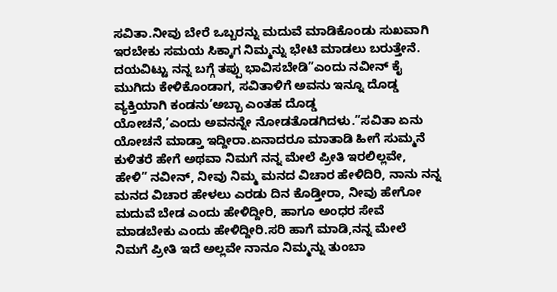ಸವಿತಾ.ನೀವು ಬೇರೆ ಒಬ್ಬರನ್ನು ಮದುವೆ ಮಾಡಿಕೊಂಡು ಸುಖವಾಗಿ ಇರಬೇಕು ಸಮಯ ಸಿಕ್ಕಾಗ ನಿಮ್ಮನ್ನು ಭೇಟಿ ಮಾಡಲು ಬರುತ್ತೇನೆ. ದಯವಿಟ್ಟು ನನ್ನ ಬಗ್ಗೆ ತಪ್ಪು ಭಾವಿಸಬೇಡಿ”ಎಂದು ನವೀನ್ ಕೈ ಮುಗಿದು ಕೇಳಿಕೊಂಡಾಗ, ಸವಿತಾಳಿಗೆ ಅವನು ಇನ್ನೂ ದೊಡ್ಡ ವ್ಯಕ್ತಿಯಾಗಿ ಕಂಡನು’ಅಬ್ಬಾ ಎಂತಹ ದೊಡ್ಡ
ಯೋಚನೆ,’ಎಂದು ಅವನನ್ನೇ ನೋಡತೊಡಗಿದಳು.”ಸವಿತಾ ಏನು ಯೋಚನೆ ಮಾಡ್ತಾ ಇದ್ದೀರಾ.ಏನಾದರೂ ಮಾತಾಡಿ ಹೀಗೆ ಸುಮ್ಮನೆ ಕುಳಿತರೆ ಹೇಗೆ ಅಥವಾ ನಿಮಗೆ ನನ್ನ ಮೇಲೆ ಪ್ರೀತಿ ಇರಲಿಲ್ಲವೇ, ಹೇಳಿ” ನವೀನ್, ನೀವು ನಿಮ್ಮ ಮನದ ವಿಚಾರ ಹೇಳಿದಿರಿ, ನಾನು ನನ್ನ ಮನದ ವಿಚಾರ ಹೇಳಲು ಎರಡು ದಿನ ಕೊಡ್ತೀರಾ, ನೀವು ಹೇಗೋ ಮದುವೆ ಬೇಡ ಎಂದು ಹೇಳಿದ್ದೀರಿ, ಹಾಗೂ ಅಂಧರ ಸೇವೆ ಮಾಡಬೇಕು ಎಂದು ಹೇಳಿದ್ದೀರಿ.ಸರಿ ಹಾಗೆ ಮಾಡಿ,ನನ್ನ ಮೇಲೆ ನಿಮಗೆ ಪ್ರೀತಿ ಇದೆ ಅಲ್ಲವೇ ನಾನೂ ನಿಮ್ಮನ್ನು ತುಂಬಾ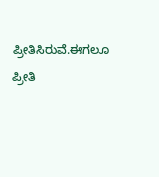ಪ್ರೀತಿಸಿರುವೆ.ಈಗಲೂ ಪ್ರೀತಿ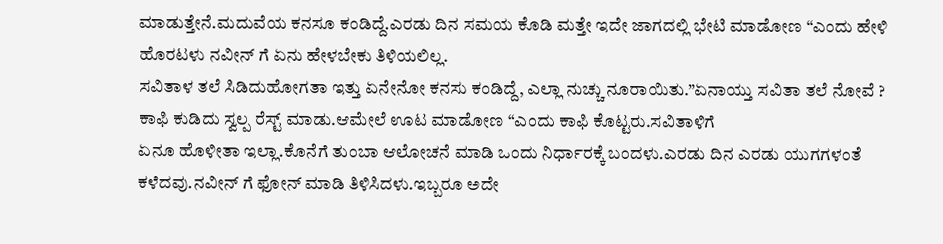ಮಾಡುತ್ತೇನೆ.ಮದುವೆಯ ಕನಸೂ ಕಂಡಿದ್ದೆ.ಎರಡು ದಿನ ಸಮಯ ಕೊಡಿ ಮತ್ತೇ ಇದೇ ಜಾಗದಲ್ಲಿ ಭೇಟಿ ಮಾಡೋಣ “ಎಂದು ಹೇಳಿ ಹೊರಟಳು ನವೀನ್ ಗೆ ಏನು ಹೇಳಬೇಕು ತಿಳಿಯಲಿಲ್ಲ.
ಸವಿತಾಳ ತಲೆ ಸಿಡಿದುಹೋಗತಾ ಇತ್ತು ಏನೇನೋ ಕನಸು ಕಂಡಿದ್ದೆ, ಎಲ್ಲಾ ನುಚ್ಚು ನೂರಾಯಿತು.”ಏನಾಯ್ತು ಸವಿತಾ ತಲೆ ನೋವೆ ? ಕಾಫಿ ಕುಡಿದು ಸ್ವಲ್ಪ ರೆಸ್ಟ್ ಮಾಡು.ಆಮೇಲೆ ಊಟ ಮಾಡೋಣ “ಎಂದು ಕಾಫಿ ಕೊಟ್ಟರು.ಸವಿತಾಳಿಗೆ
ಏನೂ ಹೊಳೀತಾ ಇಲ್ಲಾ.ಕೊನೆಗೆ ತುಂಬಾ ಆಲೋಚನೆ ಮಾಡಿ ಒಂದು ನಿರ್ಧಾರಕ್ಕೆ ಬಂದಳು.ಎರಡು ದಿನ ಎರಡು ಯುಗಗಳಂತೆ ಕಳೆದವು.ನವೀನ್ ಗೆ ಫೋನ್ ಮಾಡಿ ತಿಳಿಸಿದಳು.ಇಬ್ಬರೂ ಅದೇ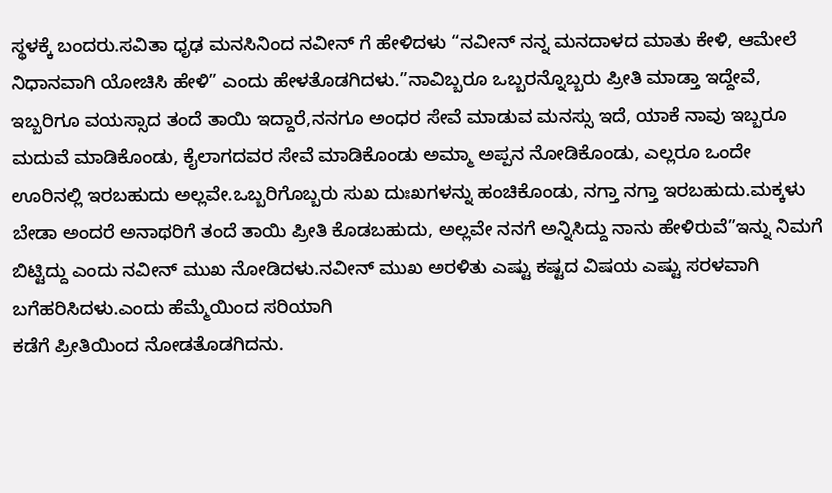ಸ್ಥಳಕ್ಕೆ ಬಂದರು.ಸವಿತಾ ಧೃಢ ಮನಸಿನಿಂದ ನವೀನ್ ಗೆ ಹೇಳಿದಳು “ನವೀನ್ ನನ್ನ ಮನದಾಳದ ಮಾತು ಕೇಳಿ, ಆಮೇಲೆ ನಿಧಾನವಾಗಿ ಯೋಚಿಸಿ ಹೇಳಿ” ಎಂದು ಹೇಳತೊಡಗಿದಳು.”ನಾವಿಬ್ಬರೂ ಒಬ್ಬರನ್ನೊಬ್ಬರು ಪ್ರೀತಿ ಮಾಡ್ತಾ ಇದ್ದೇವೆ, ಇಬ್ಬರಿಗೂ ವಯಸ್ಸಾದ ತಂದೆ ತಾಯಿ ಇದ್ದಾರೆ,ನನಗೂ ಅಂಧರ ಸೇವೆ ಮಾಡುವ ಮನಸ್ಸು ಇದೆ, ಯಾಕೆ ನಾವು ಇಬ್ಬರೂ ಮದುವೆ ಮಾಡಿಕೊಂಡು, ಕೈಲಾಗದವರ ಸೇವೆ ಮಾಡಿಕೊಂಡು ಅಮ್ಮಾ ಅಪ್ಪನ ನೋಡಿಕೊಂಡು, ಎಲ್ಲರೂ ಒಂದೇ ಊರಿನಲ್ಲಿ ಇರಬಹುದು ಅಲ್ಲವೇ.ಒಬ್ಬರಿಗೊಬ್ಬರು ಸುಖ ದುಃಖಗಳನ್ನು ಹಂಚಿಕೊಂಡು, ನಗ್ತಾ ನಗ್ತಾ ಇರಬಹುದು.ಮಕ್ಕಳು ಬೇಡಾ ಅಂದರೆ ಅನಾಥರಿಗೆ ತಂದೆ ತಾಯಿ ಪ್ರೀತಿ ಕೊಡಬಹುದು, ಅಲ್ಲವೇ ನನಗೆ ಅನ್ನಿಸಿದ್ದು ನಾನು ಹೇಳಿರುವೆ”ಇನ್ನು ನಿಮಗೆ ಬಿಟ್ಟಿದ್ದು ಎಂದು ನವೀನ್ ಮುಖ ನೋಡಿದಳು.ನವೀನ್ ಮುಖ ಅರಳಿತು ಎಷ್ಟು ಕಷ್ಟದ ವಿಷಯ ಎಷ್ಟು ಸರಳವಾಗಿ ಬಗೆಹರಿಸಿದಳು.ಎಂದು ಹೆಮ್ಮೆಯಿಂದ ಸರಿಯಾಗಿ
ಕಡೆಗೆ ಪ್ರೀತಿಯಿಂದ ನೋಡತೊಡಗಿದನು.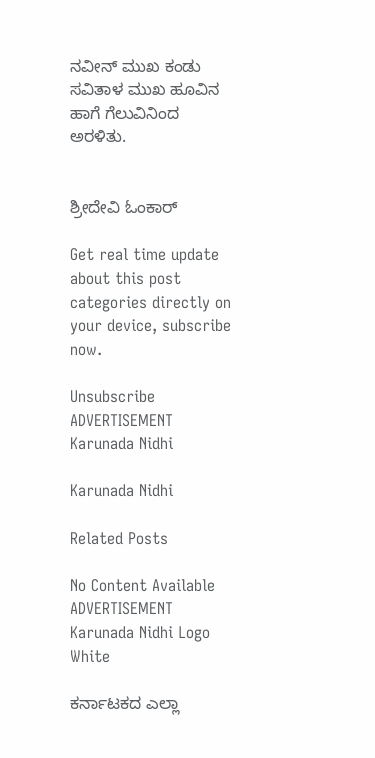ನವೀನ್ ಮುಖ ಕಂಡು ಸವಿತಾಳ ಮುಖ ಹೂವಿನ ಹಾಗೆ ಗೆಲುವಿನಿಂದ ಅರಳಿತು.


ಶ್ರೀದೇವಿ ಓಂಕಾರ್

Get real time update about this post categories directly on your device, subscribe now.

Unsubscribe
ADVERTISEMENT
Karunada Nidhi

Karunada Nidhi

Related Posts

No Content Available
ADVERTISEMENT
Karunada Nidhi Logo White

ಕರ್ನಾಟಕದ ಎಲ್ಲಾ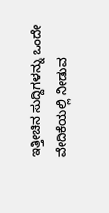ಇತ್ತೀಚಿನ ಸುದ್ದಿಗಳನ್ನು ಒಂದೇ ವೇದಿಕೆಯಲ್ಲಿ ನೀಡುವ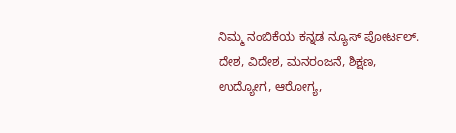ನಿಮ್ಮ ನಂಬಿಕೆಯ ಕನ್ನಡ ನ್ಯೂಸ್ ಪೋರ್ಟಲ್. ದೇಶ, ವಿದೇಶ, ಮನರಂಜನೆ, ಶಿಕ್ಷಣ, ಉದ್ಯೋಗ, ಆರೋಗ್ಯ,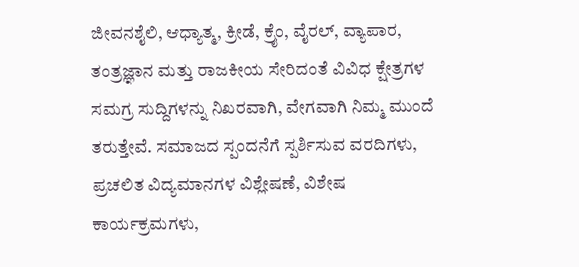ಜೀವನಶೈಲಿ, ಆಧ್ಯಾತ್ಮ, ಕ್ರೀಡೆ, ಕ್ರೈಂ, ವೈರಲ್, ವ್ಯಾಪಾರ, ತಂತ್ರಜ್ಞಾನ ಮತ್ತು ರಾಜಕೀಯ ಸೇರಿದಂತೆ ವಿವಿಧ ಕ್ಷೇತ್ರಗಳ ಸಮಗ್ರ ಸುದ್ದಿಗಳನ್ನು ನಿಖರವಾಗಿ, ವೇಗವಾಗಿ ನಿಮ್ಮ ಮುಂದೆ ತರುತ್ತೇವೆ. ಸಮಾಜದ ಸ್ಪಂದನೆಗೆ ಸ್ಪರ್ಶಿಸುವ ವರದಿಗಳು, ಪ್ರಚಲಿತ ವಿದ್ಯಮಾನಗಳ ವಿಶ್ಲೇಷಣೆ, ವಿಶೇಷ ಕಾರ್ಯಕ್ರಮಗಳು,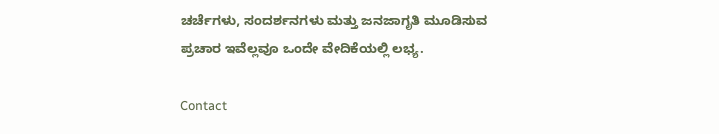ಚರ್ಚೆಗಳು, ಸಂದರ್ಶನಗಳು ಮತ್ತು ಜನಜಾಗೃತಿ ಮೂಡಿಸುವ ಪ್ರಚಾರ ಇವೆಲ್ಲವೂ ಒಂದೇ ವೇದಿಕೆಯಲ್ಲಿ ಲಭ್ಯ.

Contact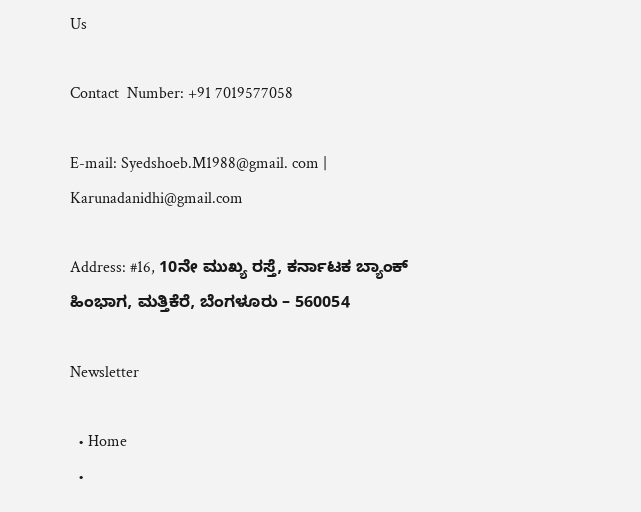Us

Contact  Number: +91 7019577058

E-mail: Syedshoeb.M1988@gmail. com | Karunadanidhi@gmail.com

Address: #16, 10ನೇ ಮುಖ್ಯ ರಸ್ತೆ, ಕರ್ನಾಟಕ ಬ್ಯಾಂಕ್ ಹಿಂಭಾಗ, ಮತ್ತಿಕೆರೆ, ಬೆಂಗಳೂರು – 560054

Newsletter

  • Home
  •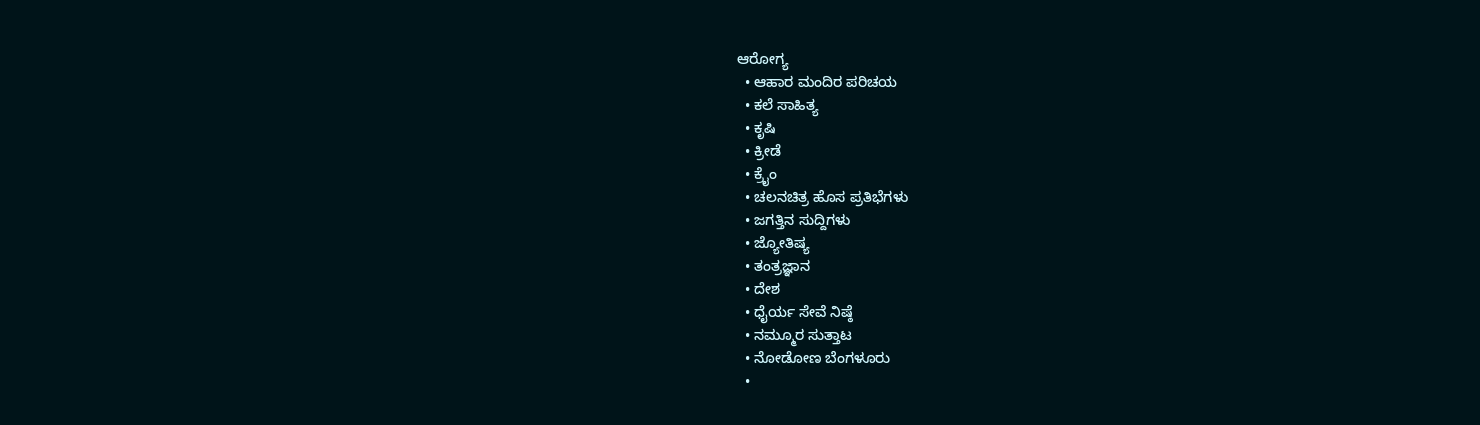ಆರೋಗ್ಯ
  • ಆಹಾರ ಮಂದಿರ ಪರಿಚಯ
  • ಕಲೆ ಸಾಹಿತ್ಯ
  • ಕೃಷಿ
  • ಕ್ರೀಡೆ
  • ಕ್ರೈಂ
  • ಚಲನಚಿತ್ರ ಹೊಸ ಪ್ರತಿಭೆಗಳು
  • ಜಗತ್ತಿನ ಸುದ್ದಿಗಳು
  • ಜ್ಯೋತಿಷ್ಯ
  • ತಂತ್ರಜ್ಞಾನ
  • ದೇಶ
  • ಧೈರ್ಯ ಸೇವೆ ನಿಷ್ಠೆ
  • ನಮ್ಮೂರ ಸುತ್ತಾಟ
  • ನೋಡೋಣ ಬೆಂಗಳೂರು
  •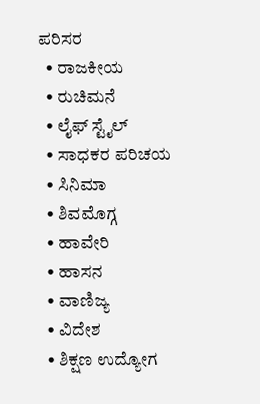ಪರಿಸರ
  • ರಾಜಕೀಯ
  • ರುಚಿಮನೆ
  • ಲೈಫ್ ಸ್ಟೈಲ್
  • ಸಾಧಕರ ಪರಿಚಯ
  • ಸಿನಿಮಾ
  • ಶಿವಮೊಗ್ಗ
  • ಹಾವೇರಿ
  • ಹಾಸನ
  • ವಾಣಿಜ್ಯ
  • ವಿದೇಶ
  • ಶಿಕ್ಷಣ ಉದ್ಯೋಗ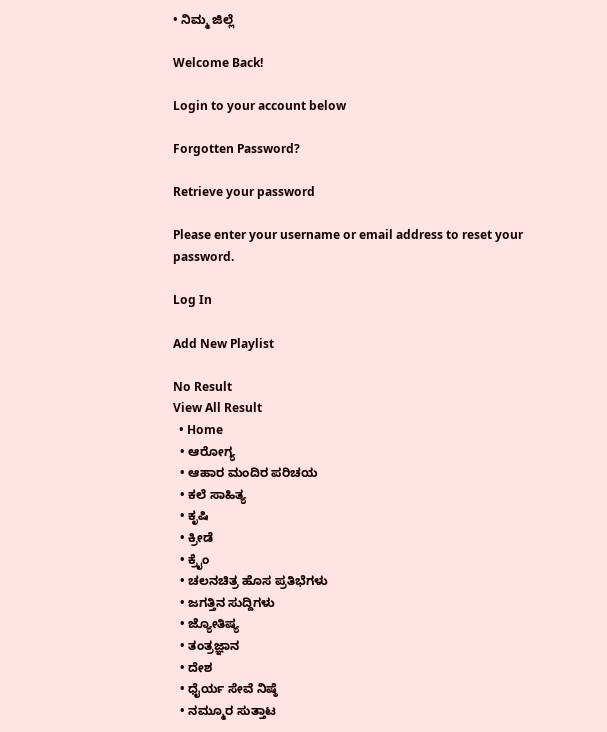• ನಿಮ್ಮ ಜಿಲ್ಲೆ

Welcome Back!

Login to your account below

Forgotten Password?

Retrieve your password

Please enter your username or email address to reset your password.

Log In

Add New Playlist

No Result
View All Result
  • Home
  • ಆರೋಗ್ಯ
  • ಆಹಾರ ಮಂದಿರ ಪರಿಚಯ
  • ಕಲೆ ಸಾಹಿತ್ಯ
  • ಕೃಷಿ
  • ಕ್ರೀಡೆ
  • ಕ್ರೈಂ
  • ಚಲನಚಿತ್ರ ಹೊಸ ಪ್ರತಿಭೆಗಳು
  • ಜಗತ್ತಿನ ಸುದ್ದಿಗಳು
  • ಜ್ಯೋತಿಷ್ಯ
  • ತಂತ್ರಜ್ಞಾನ
  • ದೇಶ
  • ಧೈರ್ಯ ಸೇವೆ ನಿಷ್ಠೆ
  • ನಮ್ಮೂರ ಸುತ್ತಾಟ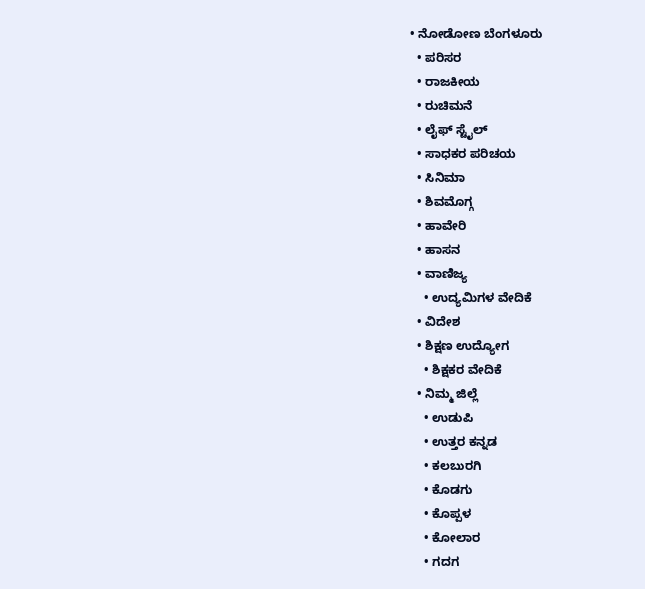• ನೋಡೋಣ ಬೆಂಗಳೂರು
  • ಪರಿಸರ
  • ರಾಜಕೀಯ
  • ರುಚಿಮನೆ
  • ಲೈಫ್ ಸ್ಟೈಲ್
  • ಸಾಧಕರ ಪರಿಚಯ
  • ಸಿನಿಮಾ
  • ಶಿವಮೊಗ್ಗ
  • ಹಾವೇರಿ
  • ಹಾಸನ
  • ವಾಣಿಜ್ಯ
    • ಉದ್ಯಮಿಗಳ ವೇದಿಕೆ
  • ವಿದೇಶ
  • ಶಿಕ್ಷಣ ಉದ್ಯೋಗ
    • ಶಿಕ್ಷಕರ ವೇದಿಕೆ
  • ನಿಮ್ಮ ಜಿಲ್ಲೆ
    • ಉಡುಪಿ
    • ಉತ್ತರ ಕನ್ನಡ
    • ಕಲಬುರಗಿ
    • ಕೊಡಗು
    • ಕೊಪ್ಪಳ
    • ಕೋಲಾರ
    • ಗದಗ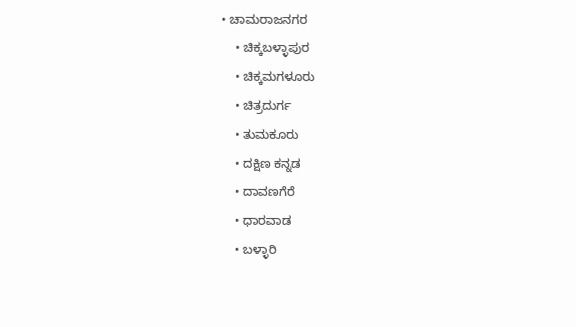• ಚಾಮರಾಜನಗರ
    • ಚಿಕ್ಕಬಳ್ಳಾಪುರ
    • ಚಿಕ್ಕಮಗಳೂರು
    • ಚಿತ್ರದುರ್ಗ
    • ತುಮಕೂರು
    • ದಕ್ಷಿಣ ಕನ್ನಡ
    • ದಾವಣಗೆರೆ
    • ಧಾರವಾಡ
    • ಬಳ್ಳಾರಿ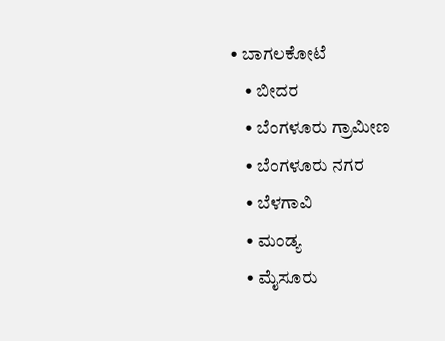• ಬಾಗಲಕೋಟೆ
    • ಬೀದರ
    • ಬೆಂಗಳೂರು ಗ್ರಾಮೀಣ
    • ಬೆಂಗಳೂರು ನಗರ
    • ಬೆಳಗಾವಿ
    • ಮಂಡ್ಯ
    • ಮೈಸೂರು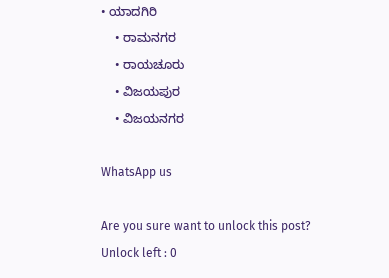• ಯಾದಗಿರಿ
    • ರಾಮನಗರ
    • ರಾಯಚೂರು
    • ವಿಜಯಪುರ
    • ವಿಜಯನಗರ

WhatsApp us

Are you sure want to unlock this post?
Unlock left : 0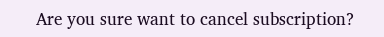Are you sure want to cancel subscription?